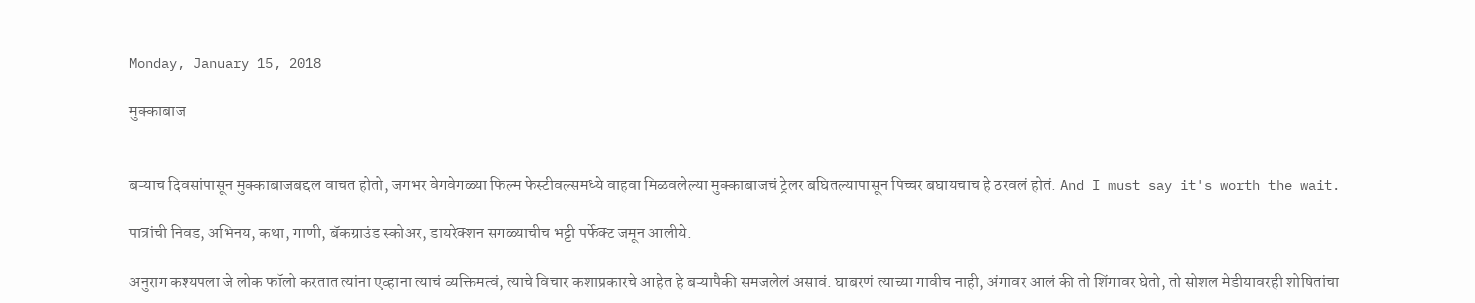Monday, January 15, 2018

मुक्काबाज


बऱ्याच दिवसांपासून मुक्काबाजबद्दल वाचत होतो, जगभर वेगवेगळ्या फिल्म फेस्टीवल्समध्ये वाहवा मिळवलेल्या मुक्काबाजचं ट्रेलर बघितल्यापासून पिच्चर बघायचाच हे ठरवलं होतं. And I must say it's worth the wait.

पात्रांची निवड, अभिनय, कथा, गाणी, बॅकग्राउंड स्कोअर, डायरेक्शन सगळ्याचीच भट्टी पर्फेक्ट जमून आलीये.

अनुराग कश्यपला जे लोक फॉलो करतात त्यांना एव्हाना त्याचं व्यक्तिमत्वं, त्याचे विचार कशाप्रकारचे आहेत हे बऱ्यापैकी समजलेलं असावं. घाबरणं त्याच्या गावीच नाही, अंगावर आलं की तो शिंगावर घेतो, तो सोशल मेडीयावरही शोषितांचा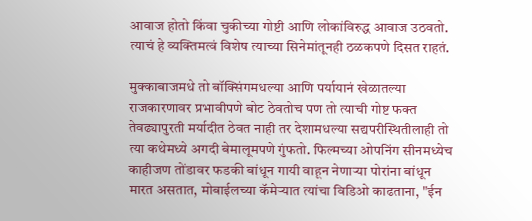आवाज होतो किंवा चुकीच्या गोष्टी आणि लोकांविरुद्ध आवाज उठवतो. त्याचं हे व्यक्तिमत्वं विशेष त्याच्या सिनेमांतूनही ठळकपणे दिसत राहतं.

मुक्काबाजमधे तो बॉक्सिंगमधल्या आणि पर्यायानं खेळातल्या राजकारणावर प्रभावीपणे बोट ठेवतोच पण तो त्याची गोष्ट फक्त तेवढ्यापुरती मर्यादीत ठेवत नाही तर देशामधल्या सद्यपरीस्थितीलाही तो त्या कथेमध्ये अगदी बेमालूमपणे गुंफतो. फिल्मच्या ओपनिंग सीनमध्येच काहीजण तोंडावर फडकी बांधून गायी वाहून नेणाऱ्या पोरांना बांधून मारत असतात, मोबाईलच्या कॅमेऱ्यात त्यांचा विडिओ काढताना, "ईन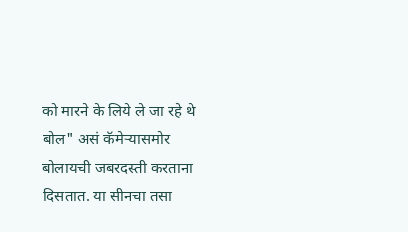को मारने के लिये ले जा रहे थे बोल" असं कॅमेऱ्यासमोर बोलायची जबरदस्ती करताना दिसतात. या सीनचा तसा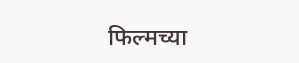फिल्मच्या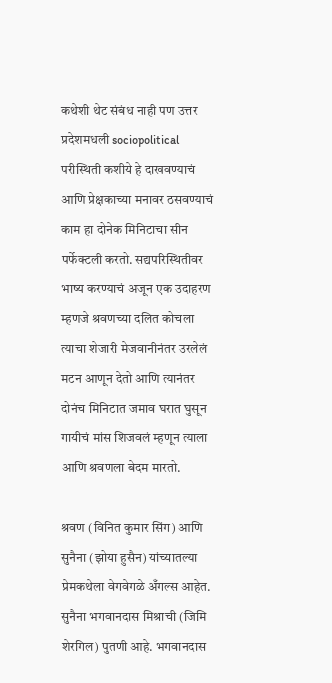कथेशी थेट संबंध नाही पण उत्तर प्रदेशमधली sociopolitical परीस्थिती कशीये हे दाखवण्याचं आणि प्रेक्षकाच्या मनावर ठसवण्याचं काम हा दोनेक मिनिटाचा सीन पर्फेक्टली करतो. सद्यपरिस्थितीवर भाष्य करण्याचं अजून एक उदाहरण म्हणजे श्रवणच्या दलित कोचला त्याचा शेजारी मेजवानीनंतर उरलेलं मटन आणून देतो आणि त्यानंतर दोनंच मिनिटात जमाव घरात घुसून गायीचं मांस शिजवलं म्हणून त्याला आणि श्रवणला बेदम मारतो.

श्रवण (विनित कुमार सिंग) आणि सुनैना (झोया हुसैन) यांच्यातल्या प्रेमकथेला वेगवेगळे अँगल्स आहेत. सुनैना भगवानदास मिश्राची (जिमि शेरगिल) पुतणी आहे. भगवानदास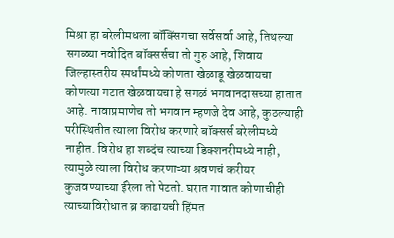मिश्रा हा बरेलीमधला बॉक्सिंगचा सर्वेसर्वा आहे, तिथल्या सगळ्या नवोदित बॉक्सर्सचा तो गुरु आहे, शिवाय जिल्हास्तरीय स्पर्धांमध्ये कोणता खेळाडू खेळवायचा कोणत्या गटात खेळवायचा हे सगळं भगवानदासच्या हातात आहे. नावाप्रमाणेच तो भगवान म्हणजे देव आहे, कुठल्याही परीस्थितीत त्याला विरोध करणारे बॉक्सर्स बरेलीमध्ये नाहीत. विरोध हा शब्दंच त्याच्या डिक्शनरीमध्ये नाही, त्यामुळे त्याला विरोध करणाऱ्या श्रवणचं करीयर कुजवण्याच्या ईरेला तो पेटतो. घरात गावात कोणाचीही त्याच्याविरोधात ब्र काढायची हिंमत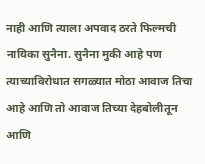नाही आणि त्याला अपवाद ठरते फिल्मची नायिका सुनैना. सुनैना मुकी आहे पण त्याच्याविरोधात सगळ्यात मोठा आवाज तिचा आहे आणि तो आवाज तिच्या देहबोलीतून आणि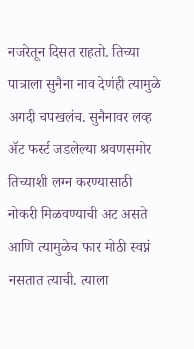नजरेतून दिसत राहतो. तिच्या पात्राला सुनैना नाव देणंही त्यामुळे अगदी चपखलंच. सुनैनावर लव्ह अ‍ॅट फर्स्ट जडलेल्या श्रवणसमोर तिच्याशी लग्न करण्यासाठी नोकरी मिळवण्याची अट असते आणि त्यामुळेच फार मोठी स्वप्नं नसतात त्याची. त्याला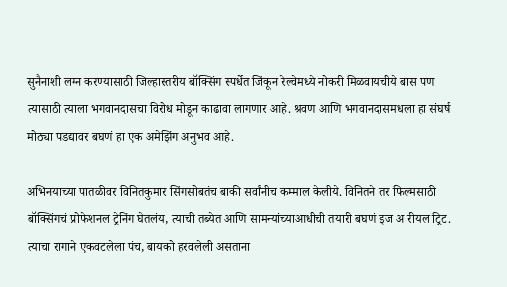सुनैनाशी लग्न करण्यासाठी जिल्हास्तरीय बॉक्सिंग स्पर्धेत जिंकून रेल्वेमध्ये नोकरी मिळवायचीये बास पण त्यासाठी त्याला भगवानदासचा विरोध मोडून काढावा लागणार आहे. श्रवण आणि भगवानदासमधला हा संघर्ष मोठ्या पडद्यावर बघणं हा एक अमेझिंग अनुभव आहे.

अभिनयाच्या पातळीवर विनितकुमार सिंगसोबतंच बाकी सर्वांनीच कम्माल केलीये. विनितने तर फिल्मसाठी बॉक्सिंगचं प्रोफेशनल ट्रेनिंग घेतलंय, त्याची तब्येत आणि सामन्यांच्याआधीची तयारी बघणं इज अ रीयल ट्रिट. त्याचा रागाने एकवटलेला पंच, बायको हरवलेली असताना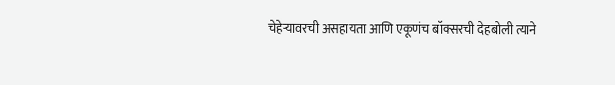चेहेऱ्यावरची असहायता आणि एकूणंच बॉक्सरची देहबोली त्याने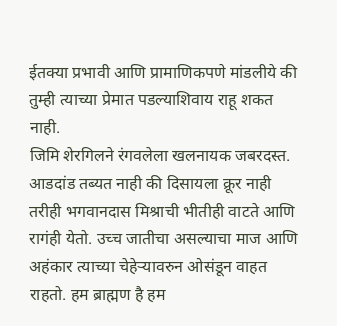ईतक्या प्रभावी आणि प्रामाणिकपणे मांडलीये की तुम्ही त्याच्या प्रेमात पडल्याशिवाय राहू शकत नाही.
जिमि शेरगिलने रंगवलेला खलनायक जबरदस्त. आडदांड तब्यत नाही की दिसायला क्रूर नाही तरीही भगवानदास मिश्राची भीतीही वाटते आणि रागंही येतो. उच्च जातीचा असल्याचा माज आणि अहंकार त्याच्या चेहेऱ्यावरुन ओसंडून वाहत राहतो. हम ब्राह्मण है हम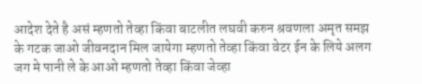आदेश देते है असं म्हणतो तेव्हा किंवा बाटलीत लघवी करुन श्रवणला अमृत समझ के गटक जाओ जीवनदान मिल जायेगा म्हणतो तेव्हा किंवा वेटर ईन के लिये अलग जग मे पानी ले के आओ म्हणतो तेव्हा किंवा जेव्हा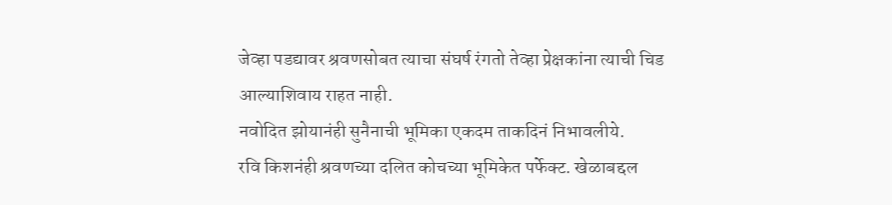जेव्हा पडद्यावर श्रवणसोबत त्याचा संघर्ष रंगतो तेव्हा प्रेक्षकांना त्याची चिड आल्याशिवाय राहत नाही.
नवोदित झोयानंही सुनैनाची भूमिका एकदम ताकदिनं निभावलीये.
रवि किशनंही श्रवणच्या दलित कोचच्या भूमिकेत पर्फेक्ट. खेळाबद्दल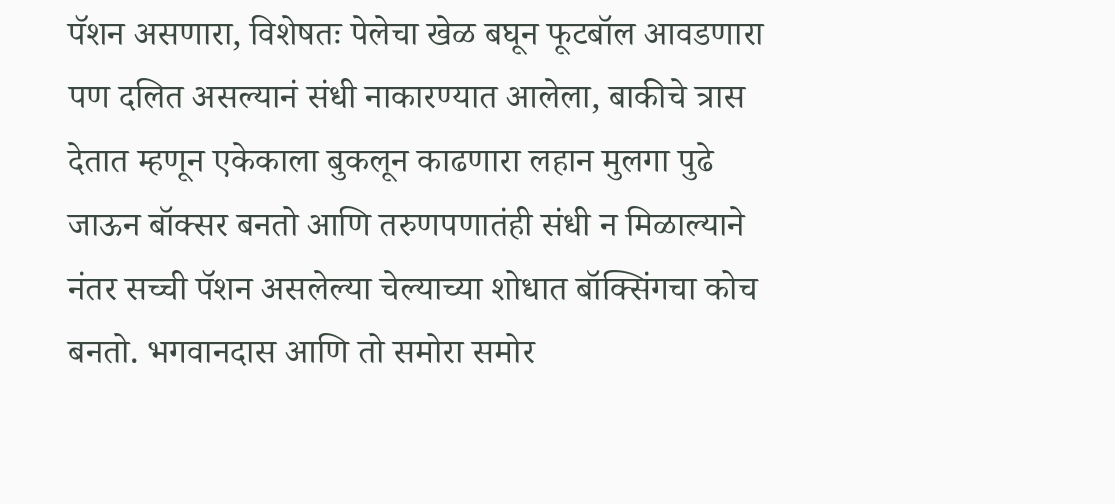पॅशन असणारा, विशेषतः पेलेचा खेळ बघून फूटबॉल आवडणारा पण दलित असल्यानं संधी नाकारण्यात आलेला, बाकीचे त्रास देतात म्हणून एकेकाला बुकलून काढणारा लहान मुलगा पुढे जाऊन बॉक्सर बनतो आणि तरुणपणातंही संधी न मिळाल्याने नंतर सच्ची पॅशन असलेल्या चेल्याच्या शोधात बॉक्सिंगचा कोच बनतो. भगवानदास आणि तो समोरा समोर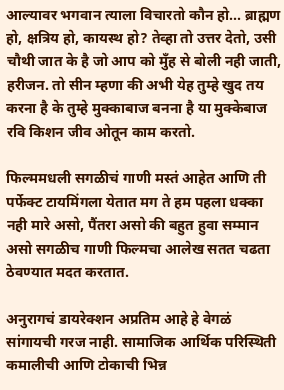आल्यावर भगवान त्याला विचारतो कौन हो... ब्राह्मण हो, क्षत्रिय हो, कायस्थ हो? तेव्हा तो उत्तर देतो, उसी चौथी जात के है जो आप को मुँह से बोली नही जाती, हरीजन. तो सीन म्हणा की अभी येह तुम्हे खुद तय करना है के तुम्हे मुक्काबाज बनना है या मुक्केबाज रवि किशन जीव ओतून काम करतो.

फिल्ममधली सगळीचं गाणी मस्तं आहेत आणि ती पर्फेक्ट टायमिंगला येतात मग ते हम पहला धक्का नही मारे असो, पैंतरा असो की बहुत हुवा सम्मान असो सगळीच गाणी फिल्मचा आलेख सतत चढता ठेवण्यात मदत करतात.

अनुरागचं डायरेक्शन अप्रतिम आहे हे वेगळं सांगायची गरज नाही. सामाजिक आर्थिक परिस्थिती कमालीची आणि टोकाची भिन्न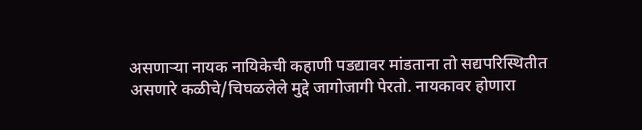असणाऱ्या नायक नायिकेची कहाणी पडद्यावर मांडताना तो सद्यपरिस्थितीत असणारे कळीचे/चिघळलेले मुद्दे जागोजागी पेरतो. नायकावर होणारा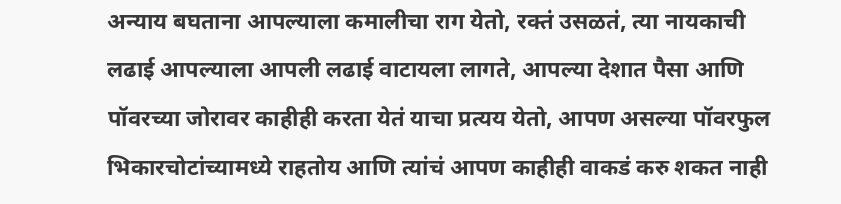अन्याय बघताना आपल्याला कमालीचा राग येतो, रक्तं उसळतं, त्या नायकाची लढाई आपल्याला आपली लढाई वाटायला लागते, आपल्या देशात पैसा आणि पॉवरच्या जोरावर काहीही करता येतं याचा प्रत्यय येतो, आपण असल्या पॉवरफुल भिकारचोटांच्यामध्ये राहतोय आणि त्यांचं आपण काहीही वाकडं करु शकत नाही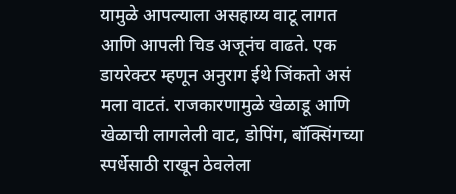यामुळे आपल्याला असहाय्य वाटू लागत आणि आपली चिड अजूनंच वाढते. एक डायरेक्टर म्हणून अनुराग ईथे जिंकतो असं मला वाटतं. राजकारणामुळे खेळाडू आणि खेळाची लागलेली वाट, डोपिंग, बॉक्सिंगच्या स्पर्धेसाठी राखून ठेवलेला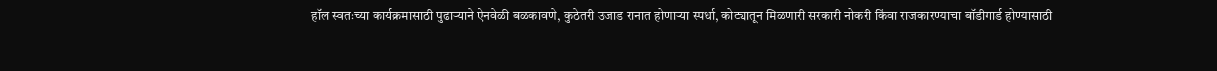हॉल स्वतःच्या कार्यक्रमासाठी पुढाऱ्याने ऐनवेळी बळकावणे, कुठेतरी उजाड रानात होणाऱ्या स्पर्धा, कोट्यातून मिळणारी सरकारी नोकरी किंवा राजकारण्याचा बॉडीगार्ड होण्यासाठी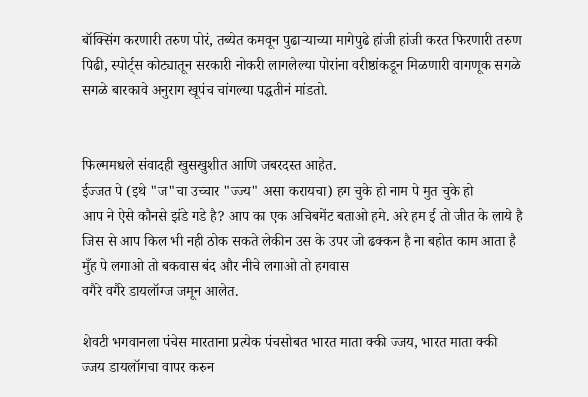बॉक्सिंग करणारी तरुण पोरं, तब्येत कमवून पुढाऱ्याच्या मागेपुढे हांजी हांजी करत फिरणारी तरुण पिढी, स्पोर्ट्स कोट्यातून सरकारी नोकरी लागलेल्या पोरांना वरीष्ठांकडून मिळणारी वागणूक सगळे सगळे बारकावे अनुराग खूपंच चांगल्या पद्धतीनं मांडतो.


फिल्ममधले संवादही खुसखुशीत आणि जबरदस्त आहेत.
ईज्जत पे (इथे "ज"चा उच्चार "ज्ज्य" असा करायचा) हग चुके हो नाम पे मुत चुके हो
आप ने ऐसे कौनसे झंडे गडे है? आप का एक अचिबमेंट बताओ हमे. अरे हम ई तो जीत के लाये है जिस से आप किल भी नही ठोक सकते लेकीन उस के उपर जो ढक्कन है ना बहोत काम आता है मुँह पे लगाओ तो बकवास बंद और नीचे लगाओ तो हगवास
वगैरे वगैरे डायलॉग्ज जमून आलेत.

शेवटी भगवानला पंचेस मारताना प्रत्येक पंचसोबत भारत माता क्की ज्जय, भारत माता क्की ज्जय डायलॉगचा वापर करुन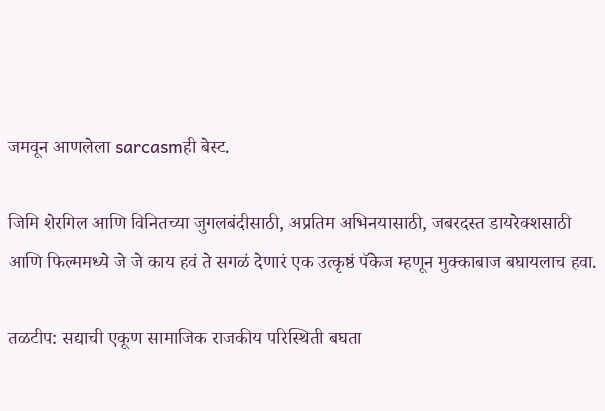जमवून आणलेला sarcasmही बेस्ट.

जिमि शेरगिल आणि विनितच्या जुगलबंदीसाठी, अप्रतिम अभिनयासाठी, जबरदस्त डायरेक्शसाठी आणि फिल्ममध्ये जे जे काय हवं ते सगळं देणारं एक उत्कृष्ठं पॅकेज म्हणून मुक्काबाज बघायलाच हवा.

तळटीप: सद्याची एकूण सामाजिक राजकीय परिस्थिती बघता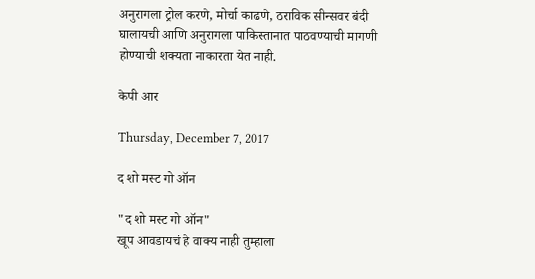अनुरागला ट्रोल करणे, मोर्चा काढणे, ठराविक सीन्सवर बंदी घालायची आणि अनुरागला पाकिस्तानात पाठवण्याची मागणी होण्याची शक्यता नाकारता येत नाही.

केपी आर

Thursday, December 7, 2017

द शो मस्ट गो ऑन

"द शो मस्ट गो ऑन"
खूप आवडायचं हे वाक्य नाही तुम्हाला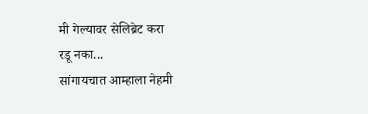मी गेल्यावर सेलिब्रेट करा
रडू नका...
सांगायचात आम्हाला नेहमी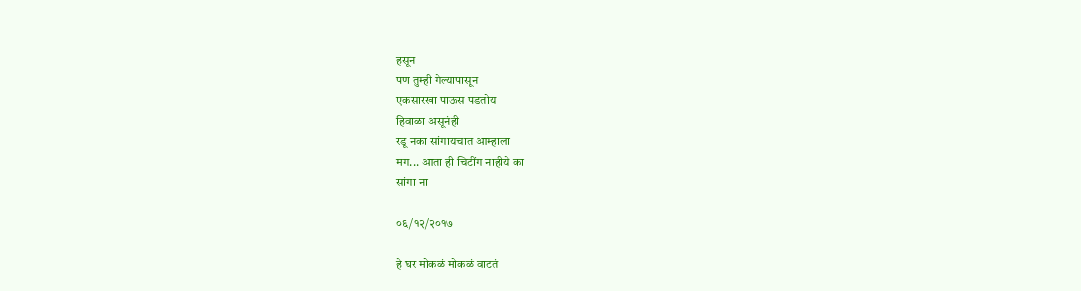हसून
पण तुम्ही गेल्यापासून
एकसारखा पाऊस पडतोय
हिवाळा असूनंही
रडू नका सांगायचात आम्हाला
मग... आता ही चिटींग नाहीये का
सांगा ना

०६/१२/२०१७

हे घर मोकळं मोकळं वाटतं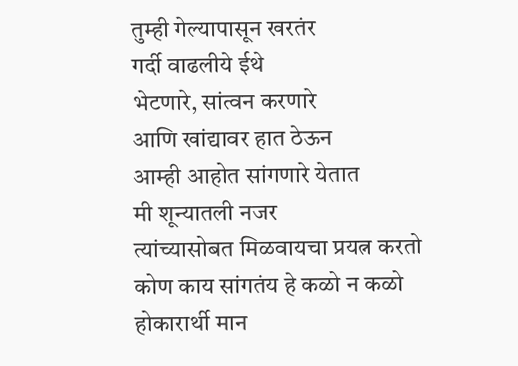तुम्ही गेल्यापासून खरतंर
गर्दी वाढलीये ईथे
भेटणारे, सांत्वन करणारे
आणि खांद्यावर हात ठेऊन
आम्ही आहोत सांगणारे येतात
मी शून्यातली नजर
त्यांच्यासोबत मिळवायचा प्रयत्न करतो
कोण काय सांगतंय हे कळो न कळो
होकारार्थी मान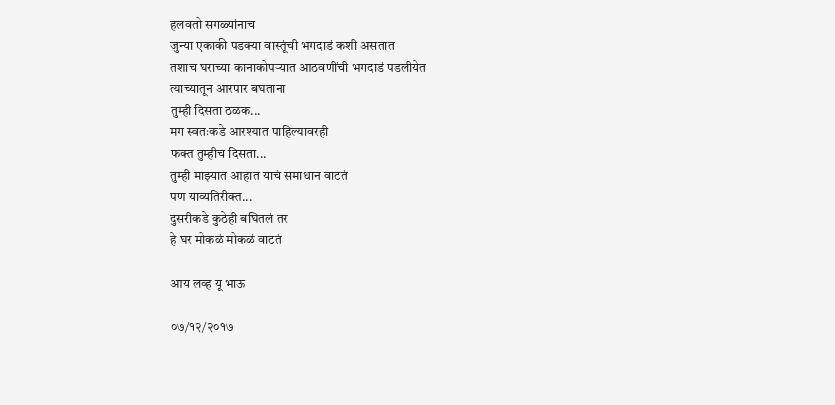हलवतो सगळ्यांनाच
जुन्या एकाकी पडक्या वास्तूंची भगदाडं कशी असतात
तशाच घराच्या कानाकोपऱ्यात आठवणींची भगदाडं पडलीयेत
त्याच्यातून आरपार बघताना
तुम्ही दिसता ठळक...
मग स्वतःकडे आरश्यात पाहिल्यावरही
फक्त तुम्हीच दिसता...
तुम्ही माझ्यात आहात याचं समाधान वाटतं
पण याव्यतिरीक्त...
दुसरीकडे कुठेही बघितलं तर
हे घर मोकळं मोकळं वाटतं

आय लव्ह यू भाऊ

०७/१२/२०१७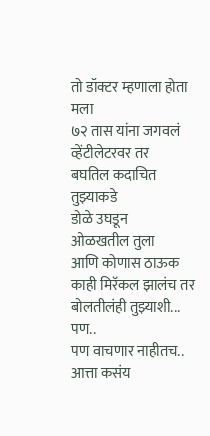तो डॉक्टर म्हणाला होता मला
७२ तास यांना जगवलं व्हेंटीलेटरवर तर
बघतिल कदाचित तुझ्याकडे
डोळे उघडून
ओळखतील तुला
आणि कोणास ठाऊक
काही मिरॅकल झालंच तर
बोलतीलंही तुझ्याशी... पण..
पण वाचणार नाहीतच..
आत्ता कसंय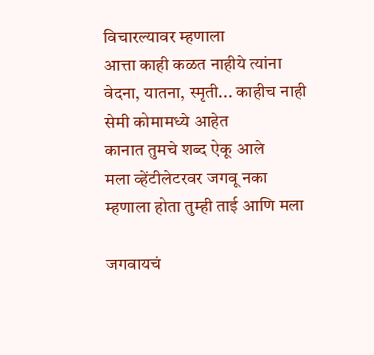विचारल्यावर म्हणाला
आत्ता काही कळत नाहीये त्यांना
वेदना, यातना, स्मृती... काहीच नाही
सेमी कोमामध्ये आहेत
कानात तुमचे शब्द ऐकू आले
मला व्हेंटीलेटरवर जगवू नका
म्हणाला होता तुम्ही ताई आणि मला

जगवायचं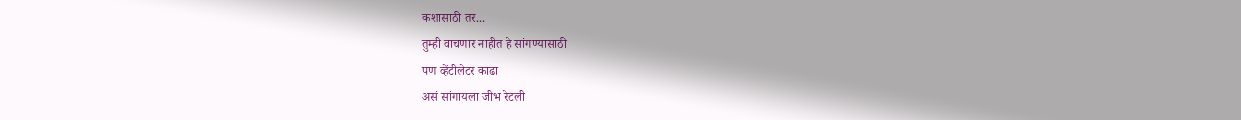कशासाठी तर...
तुम्ही वाचणार नाहीत हे सांगण्यासाठी
पण व्हेंटीलेटर काढा
असं सांगायला जीभ रेटली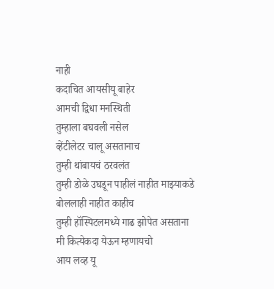नाही
कदाचित आयसीयू बाहेर
आमची द्विधा मनस्थिती
तुम्हाला बघवली नसेल
व्हेंटीलेटर चालू असतानाच
तुम्ही थांबायचं ठरवलंत
तुम्ही डोळे उघडून पाहीलं नाहीत माझ्याकडे
बोललाही नाहीत काहीच
तुम्ही हॉस्पिटलमध्ये गाढ झोपेत असताना
मी कित्येकदा येऊन म्हणायचो
आय लव्ह यू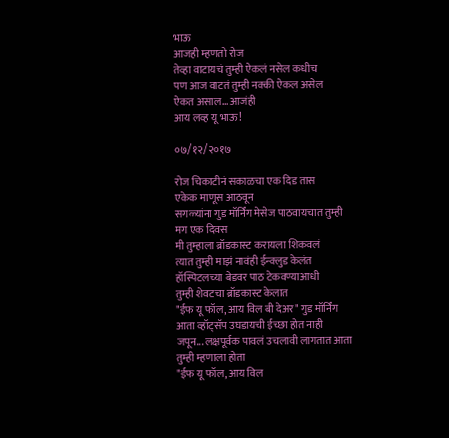भाऊ
आजही म्हणतो रोज
तेव्हा वाटायचं तुम्ही ऐकलं नसेल कधीच
पण आज वाटतं तुम्ही नक्की ऐकल असेल
ऐकत असाल... आजंही
आय लव्ह यू भाऊ!

०७/१२/२०१७

रोज चिकाटीनं सकाळचा एक दिड तास
एकेक माणूस आठवून
सगळ्यांना गुड मॉर्निंग मेसेज पाठवायचात तुम्ही
मग एक दिवस
मी तुम्हाला ब्रॉडकास्ट करायला शिकवलं
त्यात तुम्ही माझं नावंही ईन्क्लुड केलंत
हॉस्पिटलच्या बेडवर पाठ टेकवण्याआधी
तुम्ही शेवटचा ब्रॉडकास्ट केलात
"ईफ यू फॉल, आय विल बी देअर" गुड मॉर्निंग
आता व्हॉट्सॅप उघडायची ईच्छा होत नाही
जपून... लक्षपूर्वक पावलं उचलावी लागतात आता
तुम्ही म्हणाला होता
"ईफ यू फॉल, आय विल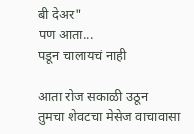बी देअर"
पण आता...
पडून चालायचं नाही

आता रोज सकाळी उठून
तुमचा शेवटचा मेसेज वाचावासा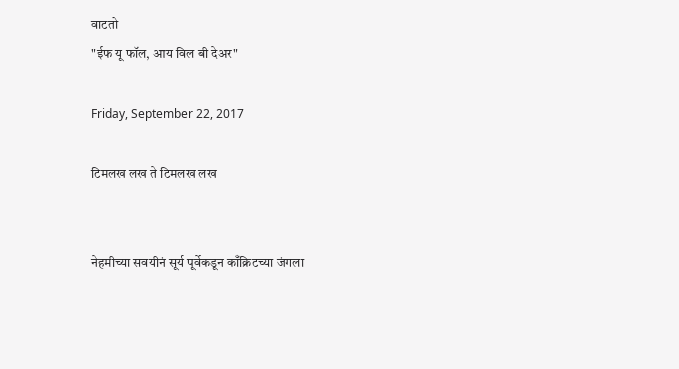वाटतो
"ईफ यू फॉल, आय विल बी देअर"

Friday, September 22, 2017

टिमलख लख ते टिमलख लख


नेहमीच्या सवयीनं सूर्य पूर्वेकडून काँक्रिटच्या जंगला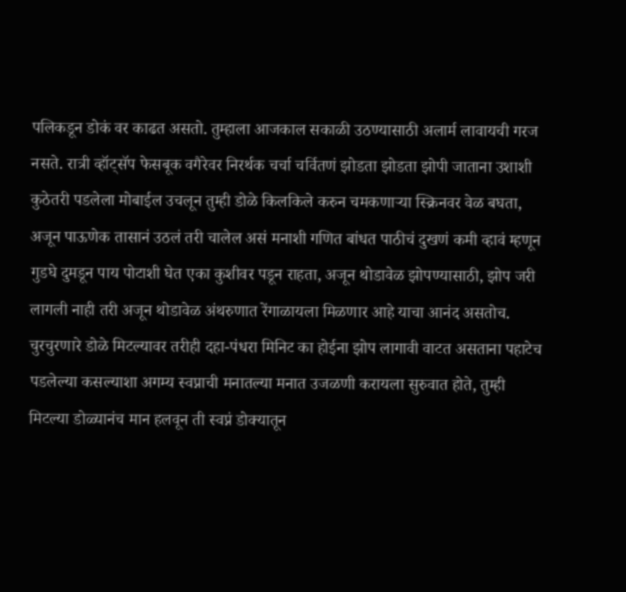पलिकडून डोकं वर काढत असतो. तुम्हाला आजकाल सकाळी उठण्यासाठी अलार्म लावायची गरज नसते. रात्री व्हॉट्‌सॅप फेसबूक वगैरेवर निरर्थक चर्चा चर्वितणं झोडता झोडता झोपी जाताना उशाशी कुठेतरी पडलेला मोबाईल उचलून तुम्ही डोळे किलकिले करुन चमकणाऱ्या स्क्रिनवर वेळ बघता, अजून पाऊणेक तासानं उठलं तरी चालेल असं मनाशी गणित बांधत पाठीचं दुखणं कमी व्हावं म्हणून गुडघे दुमडून पाय पोटाशी घेत एका कुशीवर पडून राहता, अजून थोडावेळ झोपण्यासाठी, झोप जरी लागली नाही तरी अजून थोडावेळ अंथरुणात रेंगाळायला मिळणार आहे याचा आनंद असतोच. चुरचुरणारे डोळे मिटल्यावर तरीही दहा-पंधरा मिनिट का होईना झोप लागावी वाटत असताना पहाटेच पडलेल्या कसल्याशा अगम्य स्वप्नाची मनातल्या मनात उजळणी करायला सुरुवात होते, तुम्ही मिटल्या डोळ्यानंच मान हलवून ती स्वप्नं डोक्यातून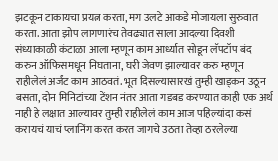झटकून टाकायचा प्रयत्न करता, मग उलटे आकडे मोजायला सुरुवात करता. आता झोप लागणारंच तेवढ्यात साला आदल्या दिवशी संध्याकाळी कंटाळा आला म्हणून काम आर्ध्यात सोडून लॅपटॉप बंद करुन ऑफिसमधून निघताना, घरी जेवण झाल्यावर करु म्हणून राहीलेलं अर्जंट काम आठवतं. भूत दिसल्यासारखं तुम्ही खाड्‌कन उठून बसता, दोन मिनिटांच्या टेंशन नंतर आता गडबड करण्यात काही एक अर्थ नाही हे लक्षात आल्यावर तुम्ही राहीलेलं काम आज पहिल्यांदा कसं करायचं याचं प्लानिंग करत करत जागचे उठता तेव्हा ठरलेल्या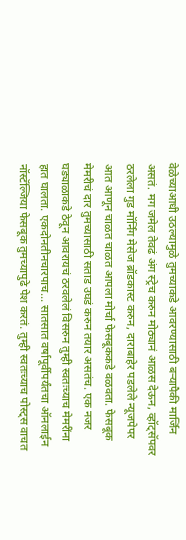वेळेच्याआधी उठल्यामुळे तुमच्याकडे आवरण्यासाठी बऱ्यापैकी मार्जिन असतं. मग जमेल तेवढं अंग स्ट्रेच करुन मोठ्यानं आळस देऊन, व्हॉट्‌सॅपवर ठरलेला गुड मॉर्निंग मेसेज ब्रॉडकास्ट करुन, दाराबाहेर पडलेले न्यूजपेपर आत आणून चाळत चाळत आपला मोर्चा फेसबूककडे वळवता. फेसबूक मेमरीचं दार तुमच्यासाठी सताड उघडं करुन तयार असतंच. एक नजर घड्याळाकडे ठेवून आवरायचं ठरवलेलं विसरुन तुम्ही स्वतःच्याच मेमरींना हात घालता. एकदोनतीनचारपाच... सातसात वर्षापूर्वीपर्यंतचा ऑनलाईन नॉस्टॅल्जिया फेसबूक तुमच्यापुढे पेश करतं. तुम्ही स्वतःच्याच पोस्ट्‌स वाचत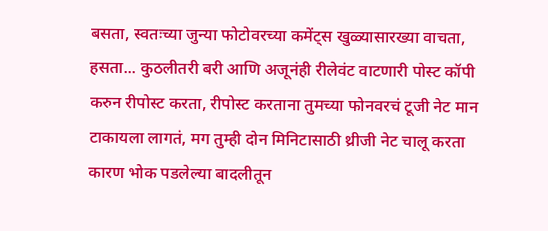बसता, स्वतःच्या जुन्या फोटोवरच्या कमेंट्‌स खुळ्यासारख्या वाचता, हसता... कुठलीतरी बरी आणि अजूनंही रीलेवंट वाटणारी पोस्ट कॉपी करुन रीपोस्ट करता, रीपोस्ट करताना तुमच्या फोनवरचं टूजी नेट मान टाकायला लागतं, मग तुम्ही दोन मिनिटासाठी थ्रीजी नेट चालू करता कारण भोक पडलेल्या बादलीतून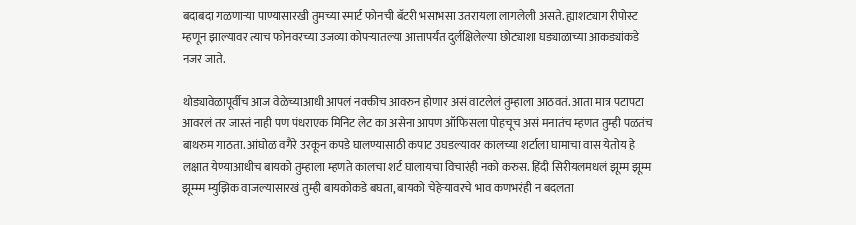बदाबदा गळणाऱ्या पाण्यासारखी तुमच्या स्मार्ट फोनची बॅटरी भसाभसा उतरायला लागलेली असते. ह्याशट्याग रीपोस्ट म्हणून झाल्यावर त्याच फोनवरच्या उजव्या कोपऱ्यातल्या आत्तापर्यंत दुर्लक्षिलेल्या छोट्याशा घड्याळाच्या आकड्यांकडे नजर जाते.

थोड्यावेळापूर्वीच आज वेळेच्याआधी आपलं नक्कीच आवरुन होणार असं वाटलेलं तुम्हाला आठवतं. आता मात्र पटापटा आवरलं तर जास्तं नाही पण पंधराएक मिनिट लेट का असेना आपण ऑफिसला पोहचूच असं मनातंच म्हणत तुम्ही पळतंच बाथरुम गाठता. आंघोळ वगैरे उरकून कपडे घालण्यासाठी कपाट उघडल्यावर कालच्या शर्टाला घामाचा वास येतोय हे लक्षात येण्याआधीच बायको तुम्हाला म्हणते कालचा शर्ट घालायचा विचारंही नको करुस. हिंदी सिरीयलमधलं झूम्म झूम्म झूम्म्म म्युझिक वाजल्यासारखं तुम्ही बायकोकडे बघता, बायको चेहेऱ्यावरचे भाव कणभरंही न बदलता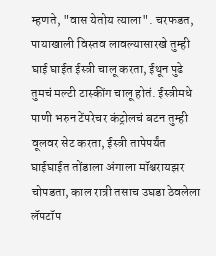म्हणते, "वास येतोय त्याला". चरफडत, पायाखाली विस्तव लावल्यासारखे तुम्ही घाई घाईत ईस्त्री चालू करता, ईथून पुढे तुमचं मल्टी टास्कींग चालू होतं. ईस्त्रीमधे पाणी भरुन टेंपरेचर कंट्रोलचं बटन तुम्ही वूलवर सेट करता, ईस्त्री तापेपर्यंत घाईघाईत तोंडाला अंगाला मॉश्चरायझर चोपडता, काल रात्री तसाच उघडा ठेवलेला लॅपटॉप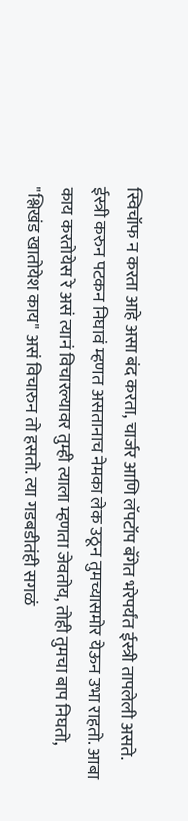स्विचॉफ न करता आहे असा बंद करता, चार्जर आणि लॅपटॉप बॅगेत भरेपर्यंत ईस्त्री तापलेली असते. ईस्त्री करुन पटकन निघावं म्हणत असतानाच नेमका लेक उठून तुमच्यासमोर येऊन उभा राहतो. आबा काय करतोयेस रे असं त्यानं विचारल्यावर तुम्ही त्याला म्हणता जेवतोय, तोही तुमचा बाप निघतो, "श्लिखंड खातोयेश काय" असं विचारुन तो हसतो. त्या गडबडीतंही सगळं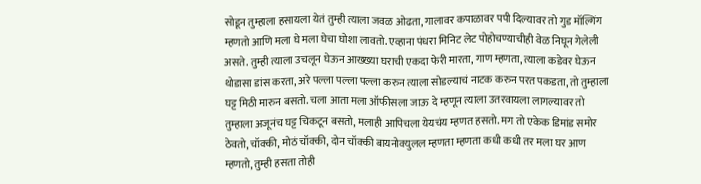सोडून तुम्हाला हसायला येतं तुम्ही त्याला जवळ ओढता, गालावर कपाळावर पपी दिल्यावर तो गुड मॉल्गिंग म्हणतो आणि मला घे मला घेचा घोशा लावतो. एव्हाना पंधरा मिनिट लेट पोहोचण्याचीही वेळ निघून गेलेली असते. तुम्ही त्याला उचलून घेऊन आख्ख्या घराची एकदा फेरी मारता, गाण म्हणता, त्याला कडेवर घेऊन थोडासा डांस करता, अरे पल्ला पल्ला पल्ला करुन त्याला सोडल्याचं नाटक करुन परत पकडता, तो तुम्हाला घट्ट मिठी मारुन बसतो. चला आता मला ऑफीसला जाऊ दे म्हणून त्याला उतरवायला लागल्यावर तो तुम्हाला अजूनंच घट्ट चिकटून बसतो, मलाही आपिचला येयचंय म्हणत हसतो. मग तो एकेक डिमांड समोर ठेवतो, चॉक्की, मोठं चॉक्की, दोन चॉक्की बायनोक्युलल म्हणता म्हणता कधी कधी तर मला घर आण म्हणतो, तुम्ही हसता तोही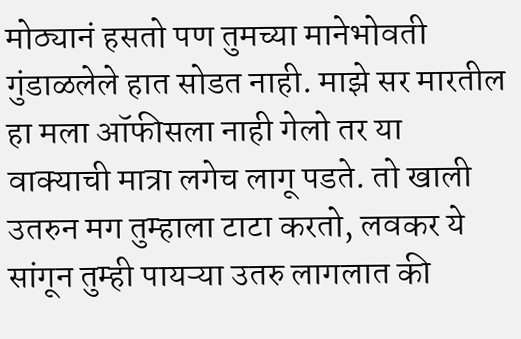मोठ्यानं हसतो पण तुमच्या मानेभोवती गुंडाळलेले हात सोडत नाही. माझे सर मारतील हा मला ऑफीसला नाही गेलो तर या वाक्याची मात्रा लगेच लागू पडते. तो खाली उतरुन मग तुम्हाला टाटा करतो, लवकर ये सांगून तुम्ही पायऱ्या उतरु लागलात की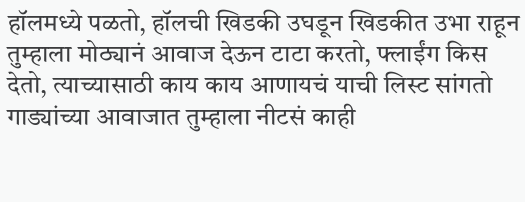हॉलमध्ये पळतो, हॉलची खिडकी उघडून खिडकीत उभा राहून तुम्हाला मोठ्यानं आवाज देऊन टाटा करतो, फ्लाईंग किस देतो, त्याच्यासाठी काय काय आणायचं याची लिस्ट सांगतो गाड्यांच्या आवाजात तुम्हाला नीटसं काही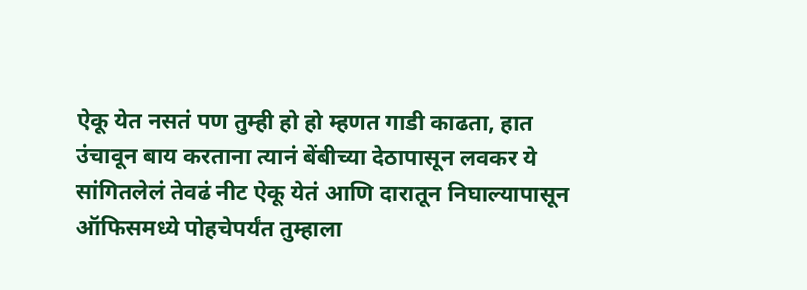ऐकू येत नसतं पण तुम्ही हो हो म्हणत गाडी काढता, हात उंचावून बाय करताना त्यानं बेंबीच्या देठापासून लवकर ये सांगितलेलं तेवढं नीट ऐकू येतं आणि दारातून निघाल्यापासून ऑफिसमध्ये पोहचेपर्यंत तुम्हाला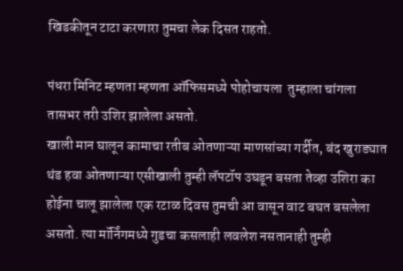खिडकीतून टाटा करणारा तुमचा लेक दिसत राहतो.

पंधरा मिनिट म्हणता म्हणता ऑफिसमध्ये पोहोचायला  तुम्हाला चांगला तासभर तरी उशिर झालेला असतो.
खाली मान घालून कामाचा रतीब ओतणाऱ्या माणसांच्या गर्दीत, बंद खुराड्यात थंड हवा ओतणाऱ्या एसीखाली तुम्ही लॅपटॉप उघडून बसता तेव्हा उशिरा का होईना चालू झालेला एक रटाळ दिवस तुमची आ वासून वाट बघत बसलेला असतो. त्या मॉर्निंगमध्ये गुडचा कसलाही लवलेश नसतानाही तुम्ही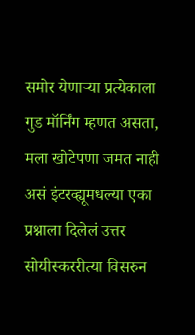समोर येणाऱ्या प्रत्येकाला गुड मॉर्निंग म्हणत असता, मला खोटेपणा जमत नाही असं इंटरव्ह्यूमधल्या एका प्रश्नाला दिलेलं उत्तर सोयीस्कररीत्या विसरुन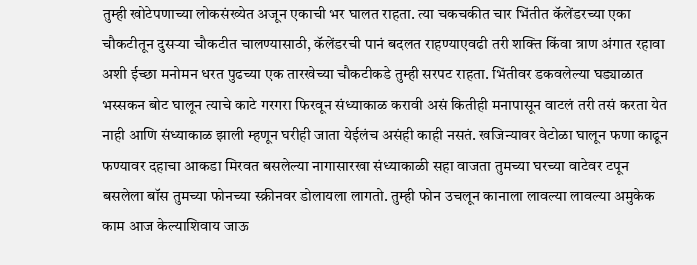तुम्ही खोटेपणाच्या लोकसंख्येत अजून एकाची भर घालत राहता. त्या चकचकीत चार भिंतीत कॅलेंडरच्या एका चौकटीतून दुसऱ्या चौकटीत चालण्यासाठी, कॅलेंडरची पानं बदलत राहण्याएवढी तरी शक्ति किंवा त्राण अंगात रहावा अशी ईच्छा मनोमन धरत पुढच्या एक तारखेच्या चौकटीकडे तुम्ही सरपट राहता. भिंतीवर डकवलेल्या घड्याळात भस्सकन बोट घालून त्याचे काटे गरगरा फिरवून संध्याकाळ करावी असं कितीही मनापासून वाटलं तरी तसं करता येत नाही आणि संध्याकाळ झाली म्हणून घरीही जाता येईलंच असंही काही नसतं. खजिन्यावर वेटोळा घालून फणा काढून फण्यावर दहाचा आकडा मिरवत बसलेल्या नागासारखा संध्याकाळी सहा वाजता तुमच्या घरच्या वाटेवर टपून बसलेला बॉस तुमच्या फोनच्या स्क्रीनवर डोलायला लागतो. तुम्ही फोन उचलून कानाला लावल्या लावल्या अमुकेक काम आज केल्याशिवाय जाऊ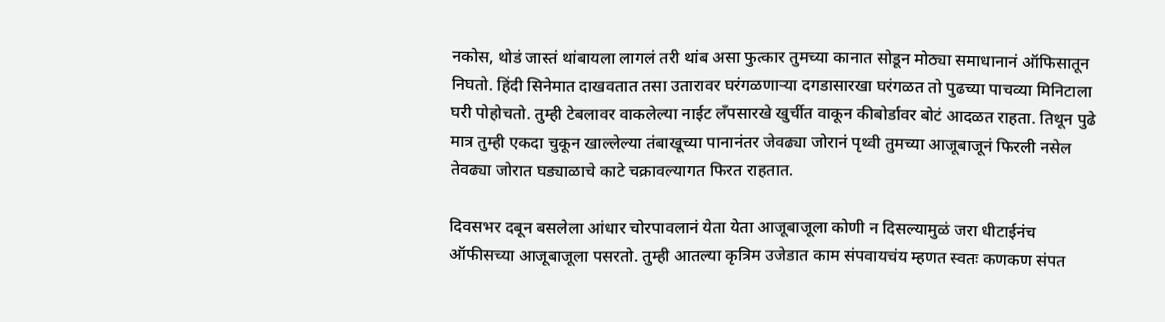नकोस, थोडं जास्तं थांबायला लागलं तरी थांब असा फुत्कार तुमच्या कानात सोडून मोठ्या समाधानानं ऑफिसातून निघतो. हिंदी सिनेमात दाखवतात तसा उतारावर घरंगळणाऱ्या दगडासारखा घरंगळत तो पुढच्या पाचव्या मिनिटाला घरी पोहोचतो. तुम्ही टेबलावर वाकलेल्या नाईट लँपसारखे खुर्चीत वाकून कीबोर्डावर बोटं आदळत राहता. तिथून पुढे मात्र तुम्ही एकदा चुकून खाल्लेल्या तंबाखूच्या पानानंतर जेवढ्या जोरानं पृथ्वी तुमच्या आजूबाजूनं फिरली नसेल तेवढ्या जोरात घड्याळाचे काटे चक्रावल्यागत फिरत राहतात.

दिवसभर दबून बसलेला आंधार चोरपावलानं येता येता आजूबाजूला कोणी न दिसल्यामुळं जरा धीटाईनंच ऑफीसच्या आजूबाजूला पसरतो. तुम्ही आतल्या कृत्रिम उजेडात काम संपवायचंय म्हणत स्वतः कणकण संपत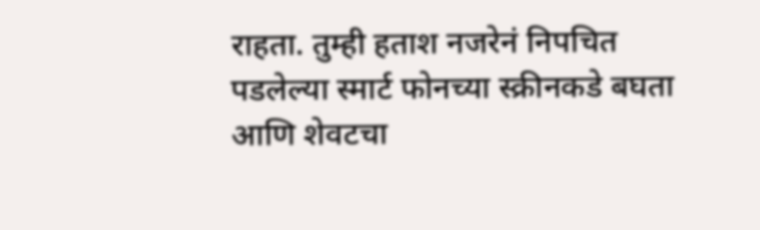राहता. तुम्ही हताश नजरेनं निपचित पडलेल्या स्मार्ट फोनच्या स्क्रीनकडे बघता आणि शेवटचा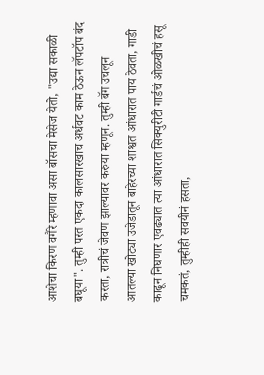आशेचा किरण वगैरे म्हणावा असा बॉसचा मेसेज येतो, "उद्या सकाळी बघूया". तुम्ही परत एकदा कालसारखाच अर्धवट काम ठेऊन लॅपटॉप बंद करता, रात्रीचं जेवण झाल्यावर करुया म्हणून. तुम्ही बॅग उचलून आतल्या खोट्या उजेडातून बाहेरच्या शाश्वत आंधारात पाय ठेवता, गाडी काढून निघणार एवढ्यात त्या आंधारात सिक्युरीटी गार्डचं ओळखीचं हसू चमकतं, तुम्हीही सवयीनं हसता,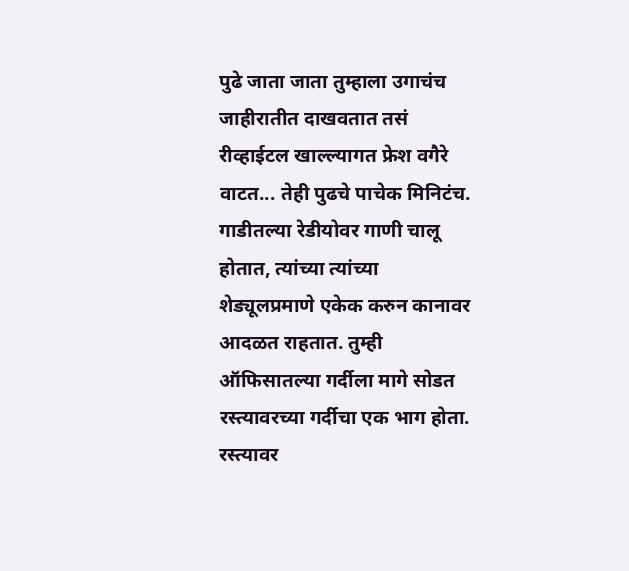पुढे जाता जाता तुम्हाला उगाचंच जाहीरातीत दाखवतात तसं रीव्हाईटल खाल्ल्यागत फ्रेश वगैरे वाटत... तेही पुढचे पाचेक मिनिटंच. गाडीतल्या रेडीयोवर गाणी चालू होतात, त्यांच्या त्यांच्या शेड्यूलप्रमाणे एकेक करुन कानावर आदळत राहतात. तुम्ही ऑफिसातल्या गर्दीला मागे सोडत रस्त्यावरच्या गर्दीचा एक भाग होता. रस्त्यावर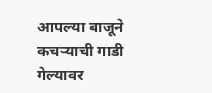आपल्या बाजूने कचऱ्याची गाडी गेल्यावर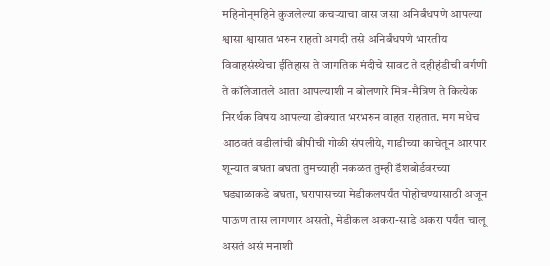महिनोन्‌महिने कुजलेल्या कचऱ्याचा वास जसा अनिर्बंधपणे आपल्या श्वासा श्वासात भरुन राहतो अगदी तसे अनिर्बंधपणे भारतीय विवाहसंस्थेचा ईतिहास ते जागतिक मंदीचे सावट ते दहीहंडीची वर्गणी ते कॉलेजातले आता आपल्याशी न बोलणारे मित्र-मैत्रिण ते कित्येक निरर्थक विषय आपल्या डोक्यात भरभरुन वाहत राहतात. मग मधेच आठवतं वडीलांची बीपीची गोळी संपलीये, गाडीच्या काचेतून आरपार शून्यात बघता बघता तुमच्याही नकळत तुम्ही डॅशबोर्डवरच्या घड्याळाकडे बघता, घरापासच्या मेडीकलपर्यंत पोहोचण्यासाठी अजून पाऊण तास लागणार असतो, मेडीकल अकरा-साडे अकरा पर्यंत चालू असतं असं मनाशी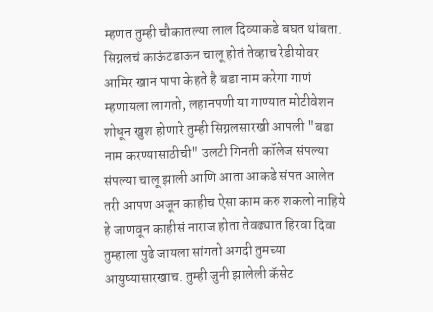म्हणत तुम्ही चौकातल्या लाल दिव्याकडे बघत थांबता. सिग्नलचं काऊंटडाऊन चालू होतं तेव्हाच रेडीयोवर आमिर खान पापा केहते है बडा नाम करेगा गाणं म्हणायला लागतो, लहानपणी या गाण्यात मोटीवेशन शोधून खुश होणारे तुम्ही सिग्नलसारखी आपली "बडा नाम करण्यासाठीची" उलटी गिनती कॉलेज संपल्या संपल्या चालू झाली आणि आता आकडे संपत आलेत तरी आपण अजून काहीच ऐसा काम करु शकलो नाहिये हे जाणवून काहीसं नाराज होता तेवढ्यात हिरवा दिवा तुम्हाला पुढे जायला सांगतो अगदी तुमच्या आयुष्यासारखाच. तुम्ही जुनी झालेली कॅसेट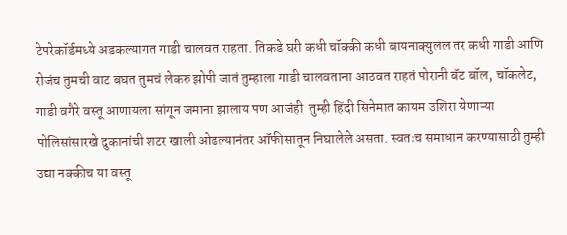टेपरेकॉर्डमध्ये अडकल्यागत गाडी चालवत राहता. तिकडे घरी कधी चॉक्की कधी बायनाक्युलल तर कधी गाडी आणि रोजंच तुमची वाट बघत तुमचं लेकरु झोपी जातं तुम्हाला गाडी चालवताना आठवत राहतं पोरानी बॅट बॉल, चॉकलेट, गाडी वगैरे वस्तू आणायला सांगून जमाना झालाय पण आजंही  तुम्ही हिंदी सिनेमात कायम उशिरा येणाऱ्या पोलिसांसारखे दुकानांची शटर खाली ओढल्यानंतर ऑफीसातून निघालेले असता. स्वतःच समाधान करण्यासाठी तुम्ही उद्या नक्कीच या वस्तू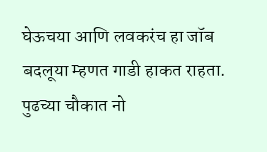घेऊचया आणि लवकरंच हा जॉब बदलूया म्हणत गाडी हाकत राहता. पुढच्या चौकात नो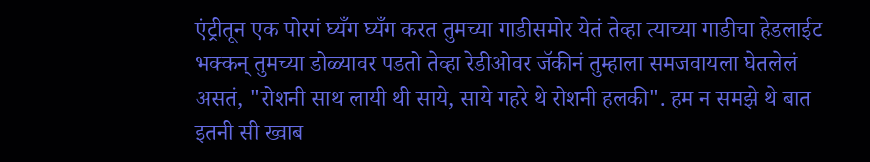एंट्रीतून एक पोरगं घ्यँग घ्यँग करत तुमच्या गाडीसमोर येतं तेव्हा त्याच्या गाडीचा हेडलाईट भक्कन्‌ तुमच्या डोळ्यावर पडतो तेव्हा रेडीओवर जॅकीनं तुम्हाला समजवायला घेतलेलं असतं, "रोशनी साथ लायी थी साये, साये गहरे थे रोशनी हलकी". हम न समझे थे बात इतनी सी ख्वाब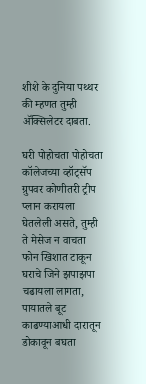शीशे के दुनिया पथ्थर की म्हणत तुम्ही अ‍ॅक्सिलेटर दाबता.

घरी पोहोचता पोहोचता कॉलेजच्या व्हॉट्‌सॅप ग्रुपवर कोणीतरी ट्रीप प्लान करायला घेतलेली असते, तुम्ही ते मेसेज न वाचता फोन खिशात टाकून घराचे जिने झपाझपा चढायला लागता, पायातले बूट काढण्याआधी दारातून डोकावून बघता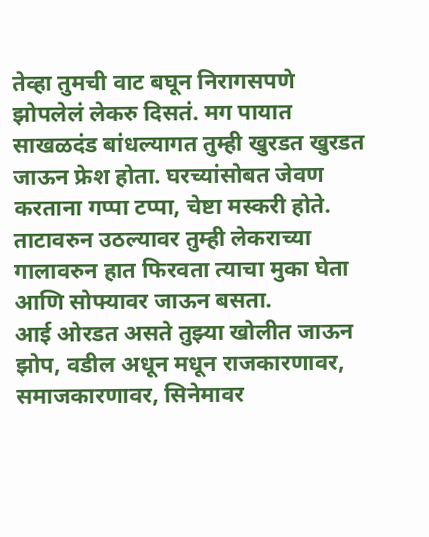तेव्हा तुमची वाट बघून निरागसपणे झोपलेलं लेकरु दिसतं. मग पायात साखळदंड बांधल्यागत तुम्ही खुरडत खुरडत जाऊन फ्रेश होता. घरच्यांसोबत जेवण करताना गप्पा टप्पा, चेष्टा मस्करी होते. ताटावरुन उठल्यावर तुम्ही लेकराच्या गालावरुन हात फिरवता त्याचा मुका घेता आणि सोफ्यावर जाऊन बसता.
आई ओरडत असते तुझ्या खोलीत जाऊन झोप, वडील अधून मधून राजकारणावर, समाजकारणावर, सिनेमावर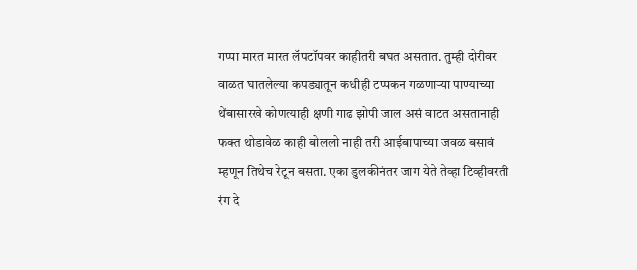गप्पा मारत मारत लॅपटॉपवर काहीतरी बघत असतात. तुम्ही दोरीवर वाळत घातलेल्या कपड्यातून कधीही टप्पकन गळणाऱ्या पाण्याच्या थेंबासारखे कोणत्याही क्षणी गाढ झोपी जाल असं वाटत असतानाही फक्त थोडावेळ काही बोललो नाही तरी आईबापाच्या जवळ बसावं म्हणून तिथेच रेटून बसता. एका डुलकीनंतर जाग येते तेव्हा टिव्हीवरती रंग दे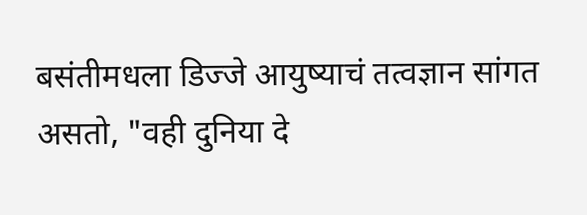बसंतीमधला डिज्जे आयुष्याचं तत्वज्ञान सांगत असतो, "वही दुनिया दे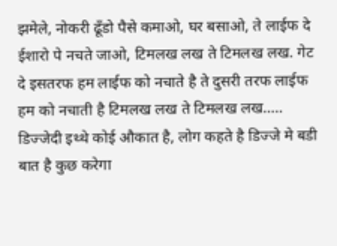झमेले, नोकरी ढूँडो पैसे कमाओ, घर बसाओ, ते लाईफ दे ईशारो पे नचते जाओ, टिमलख लख ते टिमलख लख. गेट दे इसतरफ हम लाईफ को नचाते है ते दुसरी तरफ लाईफ हम को नचाती है टिमलख लख ते टिमलख लख..... डिज्जेदी इथ्थे कोई औकात है, लोग कहते है डिज्जे मे बडी बात है कुछ करेगा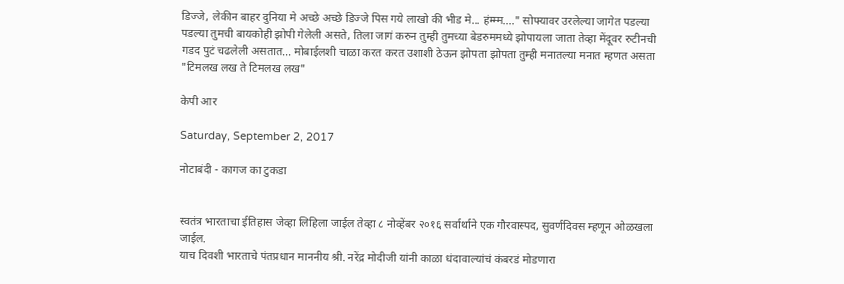डिज्जे, लेकीन बाहर दुनिया मे अच्छे अच्छे डिज्जे पिस गये लाखो की भीड मे... हंम्म्म...." सोफ्यावर उरलेल्या जागेत पडल्या पडल्या तुमची बायकोही झोपी गेलेली असते, तिला जागं करुन तुम्ही तुमच्या बेडरुममध्ये झोपायला जाता तेव्हा मेंदूवर रुटीनची गडद पुटं चढलेली असतात... मोबाईलशी चाळा करत करत उशाशी ठेऊन झोपता झोपता तुम्ही मनातल्या मनात म्हणत असता "टिमलख लख ते टिमलख लख"

केपी आर

Saturday, September 2, 2017

नोटाबंदी - कागज का टुकडा


स्वतंत्र भारताचा ईतिहास जेव्हा लिहिला जाईल तेव्हा ८ नोव्हेंबर २०१६ सर्वार्थाने एक गौरवास्पद, सुवर्णदिवस म्हणून ओळखला जाईल.
याच दिवशी भारताचे पंतप्रधान माननीय श्री. नरेंद्र मोदीजी यांनी काळा धंदावाल्यांचं कंबरडं मोडणारा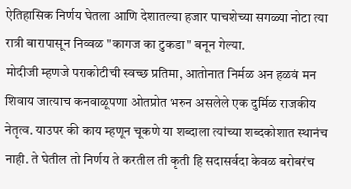ऐतिहासिक निर्णय घेतला आणि देशातल्या हजार पाचशेच्या सगळ्या नोटा त्या रात्री बारापासून निव्वळ "कागज का टुकडा" बनून गेल्या.
मोदीजी म्हणजे पराकोटीची स्वच्छ प्रतिमा, आतोनात निर्मळ अन हळवं मन शिवाय जात्याच कनवाळूपणा ओतप्रोत भरुन असलेले एक दुर्मिळ राजकीय नेतृत्व. याउपर की काय म्हणून चूकणे या शब्दाला त्यांच्या शब्दकोशात स्थानंच नाही. ते घेतील तो निर्णय ते करतील ती कृती हि सदासर्वदा केवळ बरोबरंच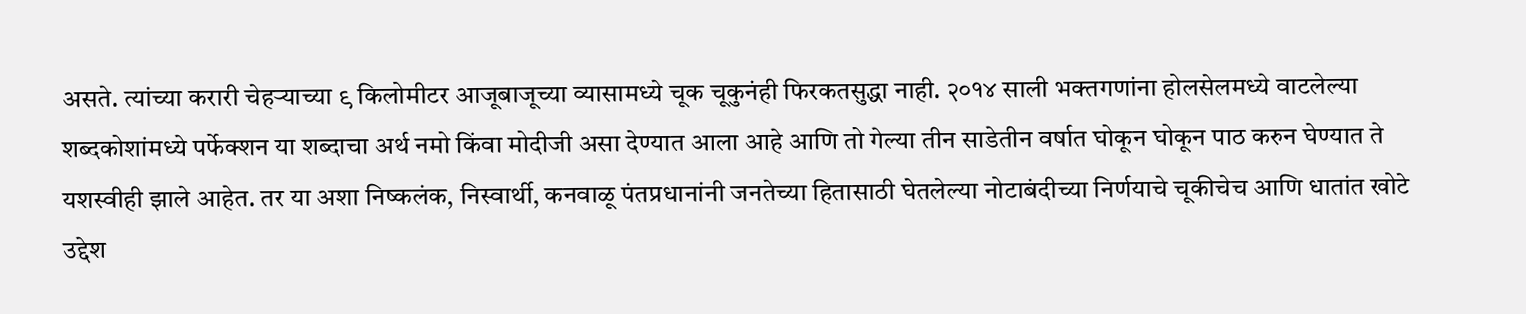असते. त्यांच्या करारी चेहऱ्याच्या ९ किलोमीटर आजूबाजूच्या व्यासामध्ये चूक चूकुनंही फिरकतसुद्धा नाही. २०१४ साली भक्तगणांना होलसेलमध्ये वाटलेल्या शब्दकोशांमध्ये पर्फेक्शन या शब्दाचा अर्थ नमो किंवा मोदीजी असा देण्यात आला आहे आणि तो गेल्या तीन साडेतीन वर्षात घोकून घोकून पाठ करुन घेण्यात ते यशस्वीही झाले आहेत. तर या अशा निष्कलंक, निस्वार्थी, कनवाळू पंतप्रधानांनी जनतेच्या हितासाठी घेतलेल्या नोटाबंदीच्या निर्णयाचे चूकीचेच आणि धातांत खोटे उद्देश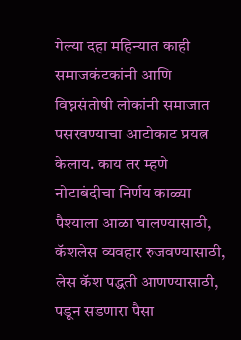गेल्या दहा महिन्यात काही समाजकंटकांनी आणि विघ्नसंतोषी लोकांनी समाजात पसरवण्याचा आटोकाट प्रयत्न केलाय. काय तर म्हणे नोटाबंदीचा निर्णय काळ्या पैश्याला आळा घालण्यासाठी, कॅशलेस व्यवहार रुजवण्यासाठी, लेस कॅश पद्धती आणण्यासाठी, पडून सडणारा पैसा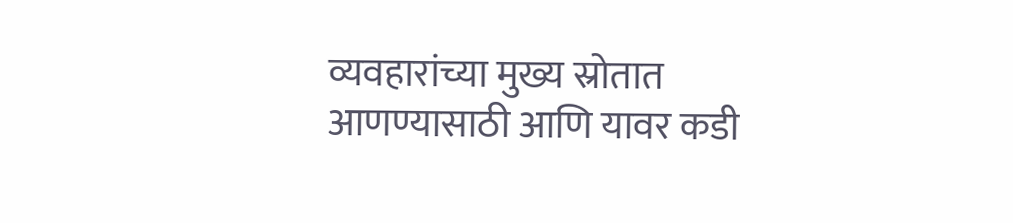व्यवहारांच्या मुख्य स्रोतात आणण्यासाठी आणि यावर कडी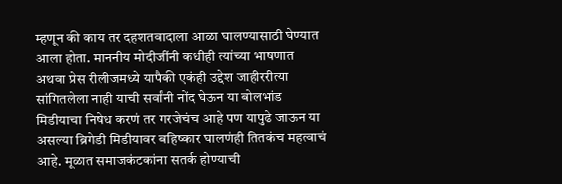म्हणून की काय तर दहशतवादाला आळा घालण्यासाठी घेण्यात आला होता. माननीय मोदीजींनी कधीही त्यांच्या भाषणात अथवा प्रेस रीलीजमध्ये यापैकी एकंही उद्देश जाहीररीत्या सांगितलेला नाही याची सर्वांनी नोंद घेऊन या बोलभांड मिडीयाचा निषेध करणं तर गरजेचंच आहे पण यापुढे जाऊन या असल्या ब्रिगेडी मिडीयावर बहिष्कार घालणंही तितकंच महत्वाचं आहे. मूळात समाजकंटकांना सतर्क होण्याची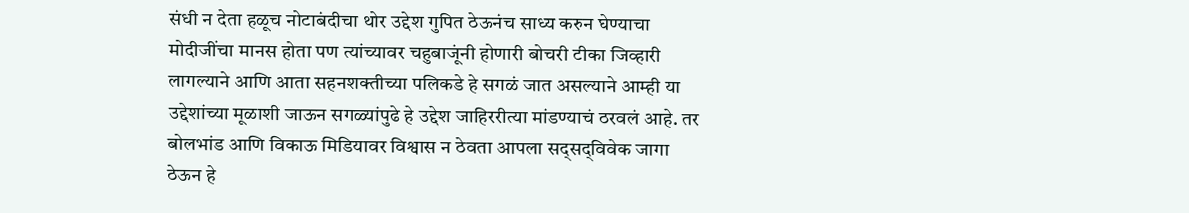संधी न देता हळूच नोटाबंदीचा थोर उद्देश गुपित ठेऊनंच साध्य करुन घेण्याचा मोदीजींचा मानस होता पण त्यांच्यावर चहुबाजूंनी होणारी बोचरी टीका जिव्हारी लागल्याने आणि आता सहनशक्तीच्या पलिकडे हे सगळं जात असल्याने आम्ही या उद्देशांच्या मूळाशी जाऊन सगळ्यांपुढे हे उद्देश जाहिररीत्या मांडण्याचं ठरवलं आहे. तर बोलभांड आणि विकाऊ मिडियावर विश्वास न ठेवता आपला सद्‌सद्‌विवेक जागा ठेऊन हे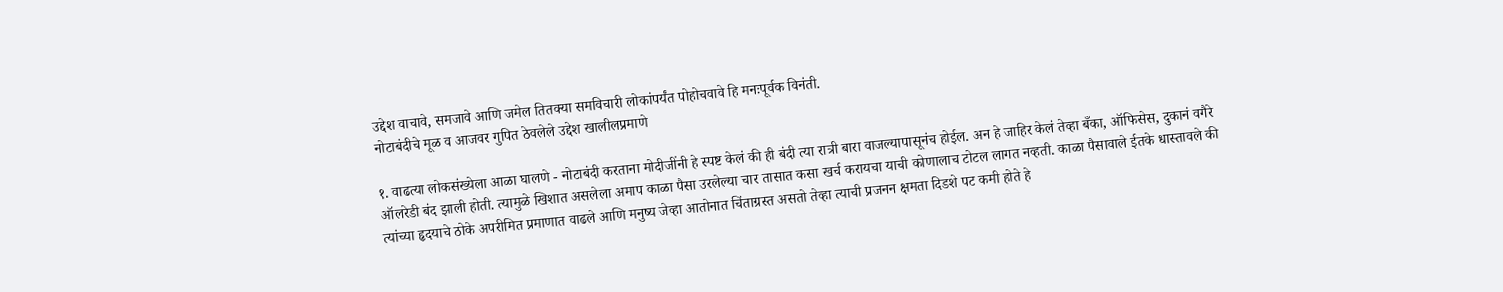उद्देश वाचावे, समजावे आणि जमेल तितक्या समविचारी लोकांपर्यंत पोहोचवावे हि मनःपूर्वक विनंती.
नोटाबंदीचे मूळ व आजवर गुपित ठेवलेले उद्देश खालीलप्रमाणे

१. वाढत्या लोकसंख्येला आळा घालणे - नोटाबंदी करताना मोदीजींनी हे स्पष्ट केलं की ही बंदी त्या रात्री बारा वाजल्यापासूनंच होईल. अन हे जाहिर केलं तेव्हा बँका, ऑफिसेस, दुकानं वगैरे ऑलरेडी बंद झाली होती. त्यामुळे खिशात असलेला अमाप काळा पैसा उरलेल्या चार तासात कसा खर्च करायचा याची कोणालाच टोटल लागत नव्हती. काळा पैसावाले ईतके धास्तावले की त्यांच्या हृदयाचे ठोके अपरीमित प्रमाणात वाढले आणि मनुष्य जेव्हा आतोनात चिंताग्रस्त असतो तेव्हा त्याची प्रजनन क्षमता दिडशे पट कमी होते हे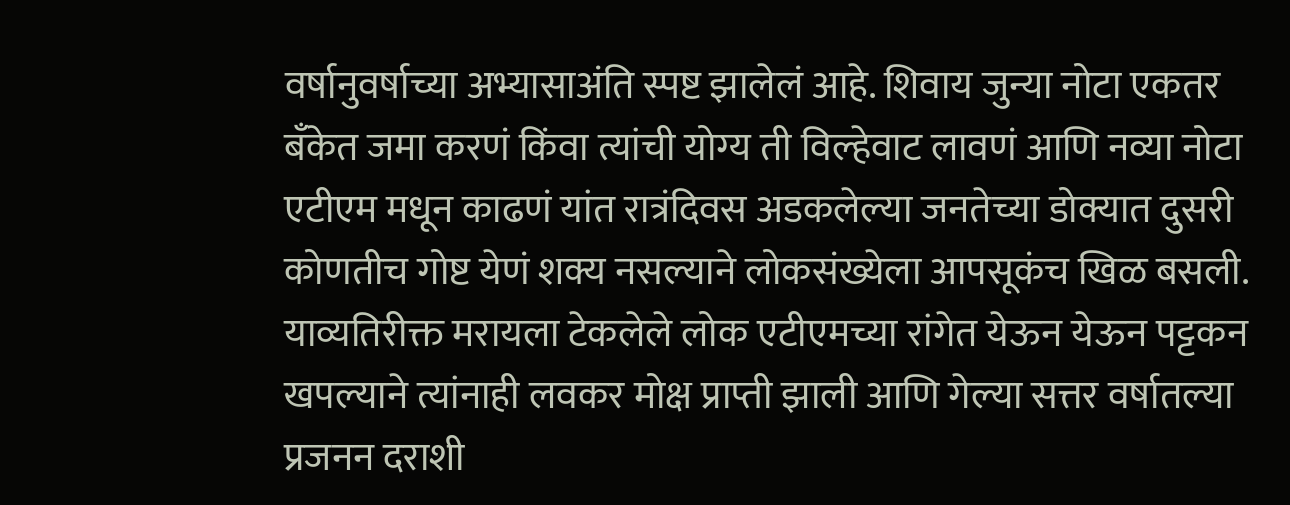वर्षानुवर्षाच्या अभ्यासाअंति स्पष्ट झालेलं आहे. शिवाय जुन्या नोटा एकतर बँकेत जमा करणं किंवा त्यांची योग्य ती विल्हेवाट लावणं आणि नव्या नोटा एटीएम मधून काढणं यांत रात्रंदिवस अडकलेल्या जनतेच्या डोक्यात दुसरी कोणतीच गोष्ट येणं शक्य नसल्याने लोकसंख्येला आपसूकंच खिळ बसली. याव्यतिरीक्त मरायला टेकलेले लोक एटीएमच्या रांगेत येऊन येऊन पट्टकन खपल्याने त्यांनाही लवकर मोक्ष प्राप्ती झाली आणि गेल्या सत्तर वर्षातल्या प्रजनन दराशी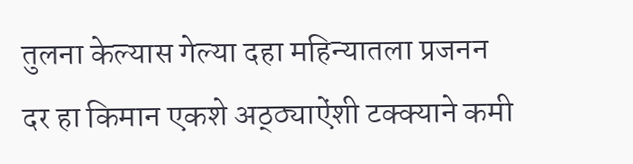तुलना केल्यास गेल्या दहा महिन्यातला प्रजनन दर हा किमान एकशे अठ्ठ्या‌ऐंशी टक्क्याने कमी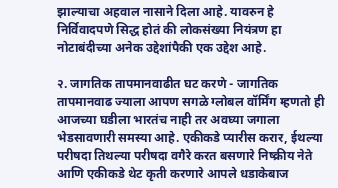झाल्याचा अहवाल नासाने दिला आहे. यावरुन हे निर्विवादपणे सिद्ध होतं की लोकसंख्या नियंत्रण हा नोटाबंदीच्या अनेक उद्देशांपैकी एक उद्देश आहे.

२. जागतिक तापमानवाढीत घट करणे - जागतिक तापमानवाढ ज्याला आपण सगळे ग्लोबल वॉर्मिंग म्हणतो ही आजच्या घडीला भारतंच नाही तर अवघ्या जगाला भेडसावणारी समस्या आहे. एकीकडे प्यारीस करार, ईथल्या परीषदा तिथल्या परीषदा वगैरे करत बसणारे निष्क्रीय नेते आणि एकीकडे थेट कृती करणारे आपले धडाकेबाज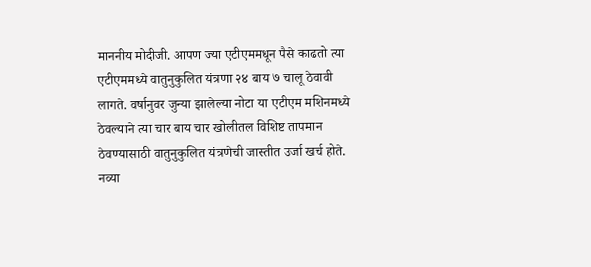माननीय मोदीजी. आपण ज्या एटीएममधून पैसे काढतो त्या एटीएममध्ये वातुनुकुलित यंत्रणा २४ बाय ७ चालू ठेवावी लागते. वर्षानुवर जुन्या झालेल्या नोटा या एटीएम मशिनमध्ये ठेवल्याने त्या चार बाय चार खोलीतल विशिष्ट तापमान ठेवण्यासाठी वातुनुकुलित यंत्रणेची जास्तीत उर्जा खर्च होते. नव्या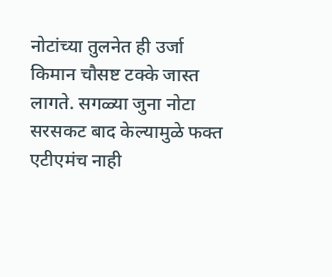नोटांच्या तुलनेत ही उर्जा किमान चौसष्ट टक्के जास्त लागते. सगळ्या जुना नोटा सरसकट बाद केल्यामुळे फक्त एटीएमंच नाही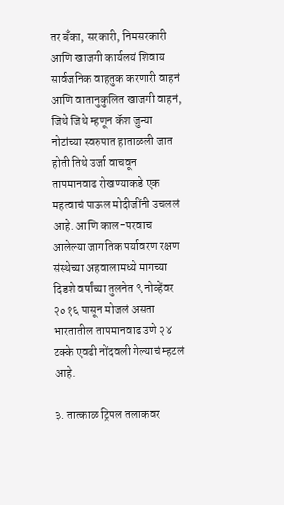तर बँका, सरकारी, निमसरकारी आणि खाजगी कार्यलयं शिवाय सार्वजनिक वाहतुक करणारी वाहनं आणि वातानुकुलित खाजगी वाहनं, जिथे जिथे म्हणून कॅश जुन्या नोटांच्या स्वरुपात हाताळली जात होती तिथे उर्जा वाचवून तापमानवाढ रोखण्याकडे एक महत्वाचं पाऊल मोदीजींनी उचललं आहे. आणि काल-परवाच आलेल्या जागतिक पर्यावरण रक्षण संस्थेच्या अहवालामध्ये मागच्या दिडशे वर्षांच्या तुलनेत ९ नोव्हेंवर २०१६ पासून मोजलं असता भारतातील तापमानवाढ उणे २४ टक्के एवढी नोंदवली गेल्याचं म्हटलं आहे.

३. तात्काळ ट्रिपल तलाकवर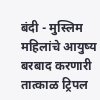बंदी - मुस्लिम महिलांचे आयुष्य बरबाद करणारी तात्काळ ट्रिपल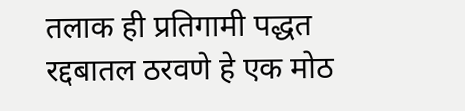तलाक ही प्रतिगामी पद्धत रद्दबातल ठरवणे हे एक मोठ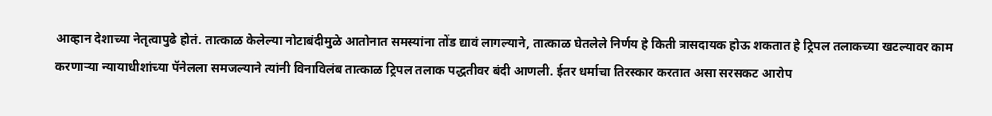आव्हान देशाच्या नेतृत्वापुढे होतं. तात्काळ केलेल्या नोटाबंदीमुळे आतोनात समस्यांना तोंड द्यावं लागल्याने, तात्काळ घेतलेले निर्णय हे किती त्रासदायक होऊ शकतात हे ट्रिपल तलाकच्या खटल्यावर काम करणाऱ्या न्यायाधीशांच्या पॅनेलला समजल्याने त्यांनी विनाविलंब तात्काळ ट्रिपल तलाक पद्धतीवर बंदी आणली. ईतर धर्माचा तिरस्कार करतात असा सरसकट आरोप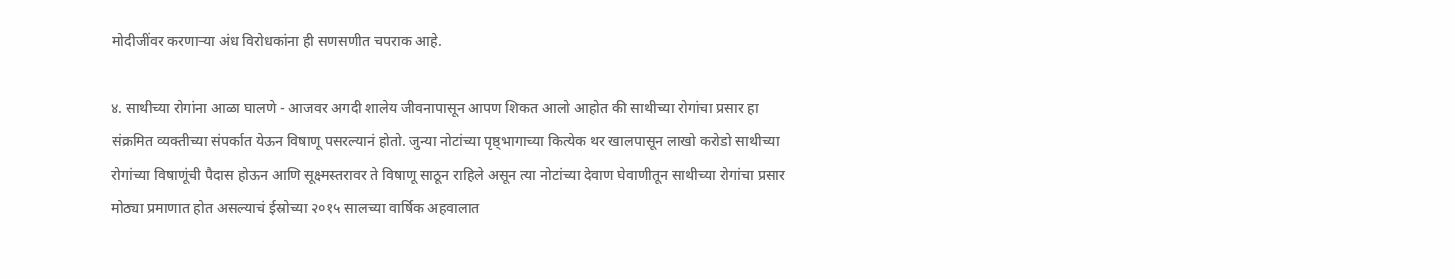मोदीजींवर करणाऱ्या अंध विरोधकांना ही सणसणीत चपराक आहे.

४. साथीच्या रोगांना आळा घालणे - आजवर अगदी शालेय जीवनापासून आपण शिकत आलो आहोत की साथीच्या रोगांचा प्रसार हा संक्रमित व्यक्तीच्या संपर्कात येऊन विषाणू पसरल्यानं होतो. जुन्या नोटांच्या पृष्ठ्भागाच्या कित्येक थर खालपासून लाखो करोडो साथीच्या रोगांच्या विषाणूंची पैदास होऊन आणि सूक्ष्मस्तरावर ते विषाणू साठून राहिले असून त्या नोटांच्या देवाण घेवाणीतून साथीच्या रोगांचा प्रसार मोठ्या प्रमाणात होत असल्याचं ईस्रोच्या २०१५ सालच्या वार्षिक अहवालात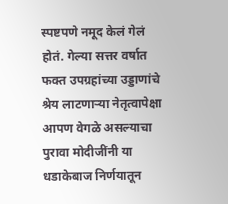स्पष्टपणे नमूद केलं गेलं होतं. गेल्या सत्तर वर्षात फक्त उपग्रहांच्या उड्डाणांचे श्रेय लाटणाऱ्या नेतृत्वापेक्षा आपण वेगळे असल्याचा पुरावा मोदीजींनी या धडाकेबाज निर्णयातून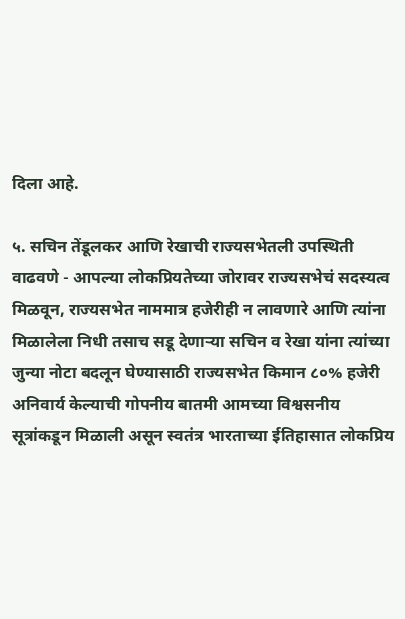दिला आहे.

५. सचिन तेंडूलकर आणि रेखाची राज्यसभेतली उपस्थिती वाढवणे - आपल्या लोकप्रियतेच्या जोरावर राज्यसभेचं सदस्यत्व मिळवून, राज्यसभेत नाममात्र हजेरीही न लावणारे आणि त्यांना मिळालेला निधी तसाच सडू देणाऱ्या सचिन व रेखा यांना त्यांच्या जुन्या नोटा बदलून घेण्यासाठी राज्यसभेत किमान ८०% हजेरी अनिवार्य केल्याची गोपनीय बातमी आमच्या विश्वसनीय सूत्रांकडून मिळाली असून स्वतंत्र भारताच्या ईतिहासात लोकप्रिय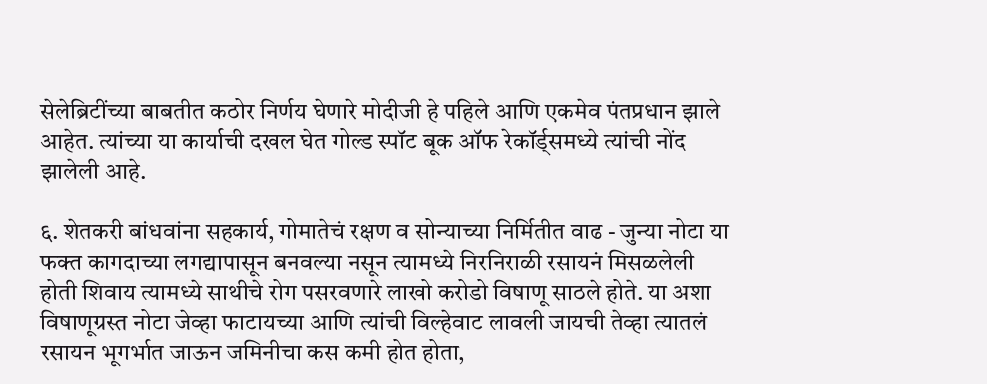सेलेब्रिटींच्या बाबतीत कठोर निर्णय घेणारे मोदीजी हे पहिले आणि एकमेव पंतप्रधान झाले आहेत. त्यांच्या या कार्याची दखल घेत गोल्ड स्पॉट बूक ऑफ रेकॉर्ड्‌समध्ये त्यांची नोंद झालेली आहे.

६. शेतकरी बांधवांना सहकार्य, गोमातेचं रक्षण व सोन्याच्या निर्मितीत वाढ - जुन्या नोटा या फक्त कागदाच्या लगद्यापासून बनवल्या नसून त्यामध्ये निरनिराळी रसायनं मिसळलेली होती शिवाय त्यामध्ये साथीचे रोग पसरवणारे लाखो करोडो विषाणू साठले होते. या अशा विषाणूग्रस्त नोटा जेव्हा फाटायच्या आणि त्यांची विल्हेवाट लावली जायची तेव्हा त्यातलं रसायन भूगर्भात जाऊन जमिनीचा कस कमी होत होता,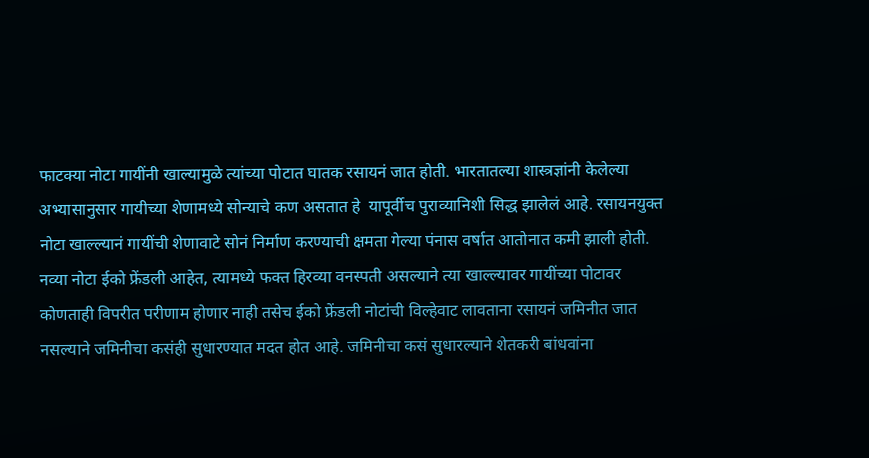फाटक्या नोटा गायींनी खाल्यामुळे त्यांच्या पोटात घातक रसायनं जात होती. भारतातल्या शास्त्रज्ञांनी केलेल्या अभ्यासानुसार गायीच्या शेणामध्ये सोन्याचे कण असतात हे  यापूर्वीच पुराव्यानिशी सिद्ध झालेलं आहे. रसायनयुक्त नोटा खाल्ल्यानं गायींची शेणावाटे सोनं निर्माण करण्याची क्षमता गेल्या पंनास वर्षात आतोनात कमी झाली होती. नव्या नोटा ईको फ्रेंडली आहेत, त्यामध्ये फक्त हिरव्या वनस्पती असल्याने त्या खाल्ल्यावर गायींच्या पोटावर कोणताही विपरीत परीणाम होणार नाही तसेच ईको फ्रेंडली नोटांची विल्हेवाट लावताना रसायनं जमिनीत जात नसल्याने जमिनीचा कसंही सुधारण्यात मदत होत आहे. जमिनीचा कसं सुधारल्याने शेतकरी बांधवांना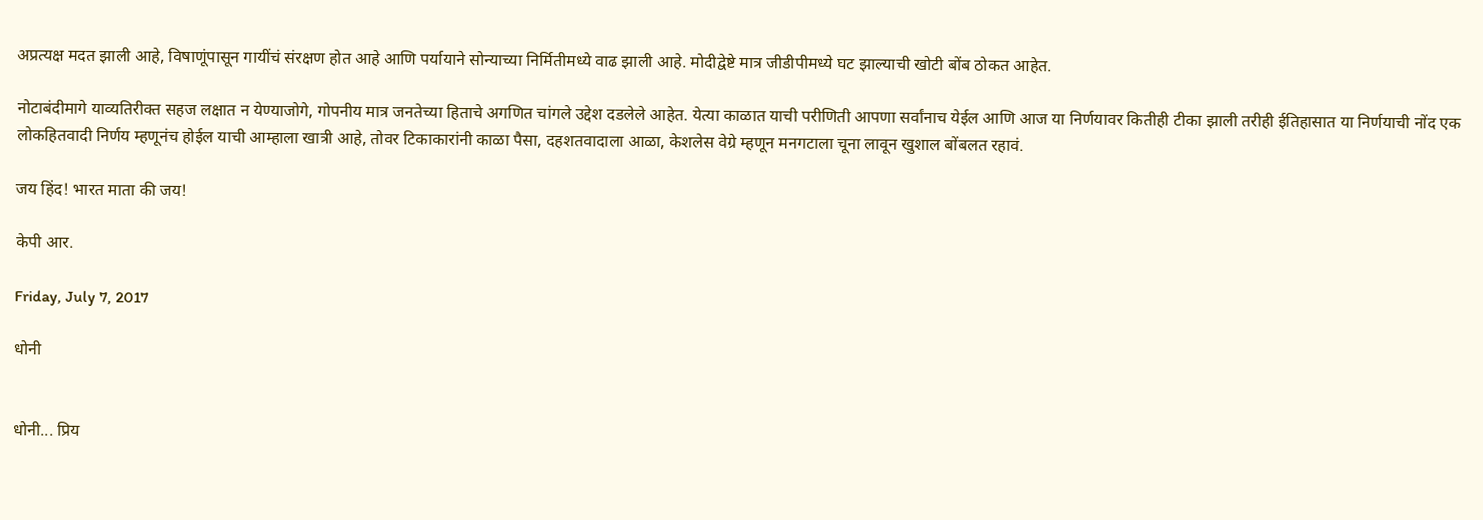अप्रत्यक्ष मदत झाली आहे, विषाणूंपासून गायींचं संरक्षण होत आहे आणि पर्यायाने सोन्याच्या निर्मितीमध्ये वाढ झाली आहे. मोदीद्वेष्टे मात्र जीडीपीमध्ये घट झाल्याची खोटी बोंब ठोकत आहेत.

नोटाबंदीमागे याव्यतिरीक्त सहज लक्षात न येण्याजोगे, गोपनीय मात्र जनतेच्या हिताचे अगणित चांगले उद्देश दडलेले आहेत. येत्या काळात याची परीणिती आपणा सर्वांनाच येईल आणि आज या निर्णयावर कितीही टीका झाली तरीही ईतिहासात या निर्णयाची नोंद एक लोकहितवादी निर्णय म्हणूनंच होईल याची आम्हाला खात्री आहे, तोवर टिकाकारांनी काळा पैसा, दहशतवादाला आळा, केशलेस वेग्रे म्हणून मनगटाला चूना लावून खुशाल बोंबलत रहावं.

जय हिंद! भारत माता की जय!

केपी आर.

Friday, July 7, 2017

धोनी


धोनी... प्रिय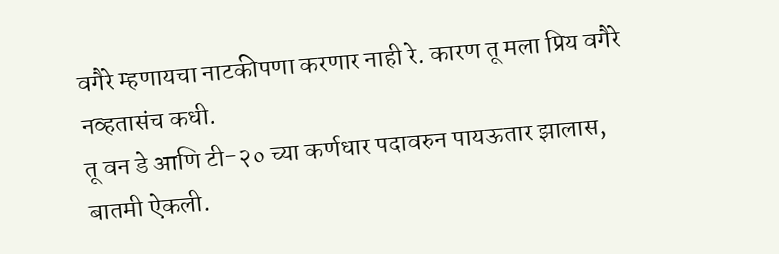वगैरे म्हणायचा नाटकीपणा करणार नाही रे. कारण तू मला प्रिय वगैरे नव्हतासंच कधी.
तू वन डे आणि टी-२० च्या कर्णधार पदावरुन पायऊतार झालास, बातमी ऐकली.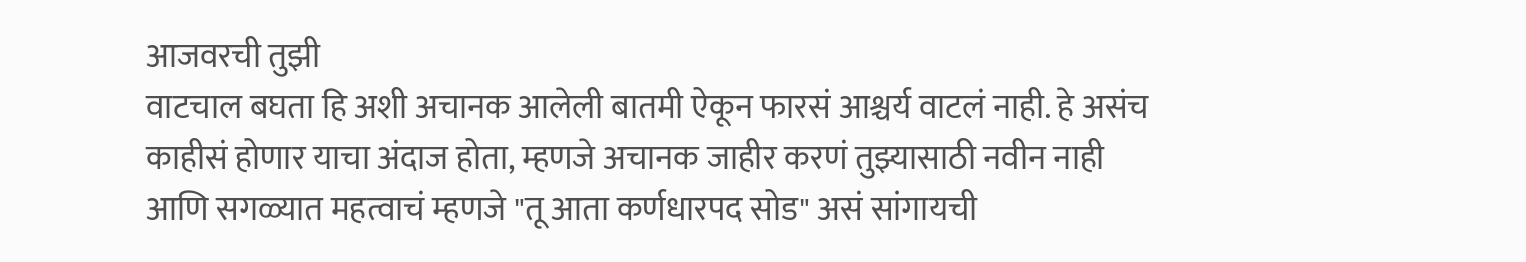आजवरची तुझी
वाटचाल बघता हि अशी अचानक आलेली बातमी ऐकून फारसं आश्चर्य वाटलं नाही. हे असंच
काहीसं होणार याचा अंदाज होता, म्हणजे अचानक जाहीर करणं तुझ्यासाठी नवीन नाही
आणि सगळ्यात महत्वाचं म्हणजे "तू आता कर्णधारपद सोड" असं सांगायची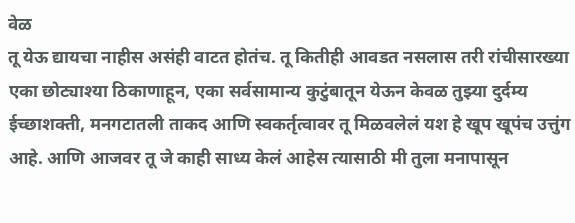वेळ
तू येऊ द्यायचा नाहीस असंही वाटत होतंच. तू कितीही आवडत नसलास तरी रांचीसारख्या एका छोट्याश्या ठिकाणाहून, एका सर्वसामान्य कुटुंबातून येऊन केवळ तुझ्या दुर्दम्य ईच्छाशक्ती, मनगटातली ताकद आणि स्वकर्तृत्वावर तू मिळवलेलं यश हे खूप खूपंच उत्तुंग आहे. आणि आजवर तू जे काही साध्य केलं आहेस त्यासाठी मी तुला मनापासून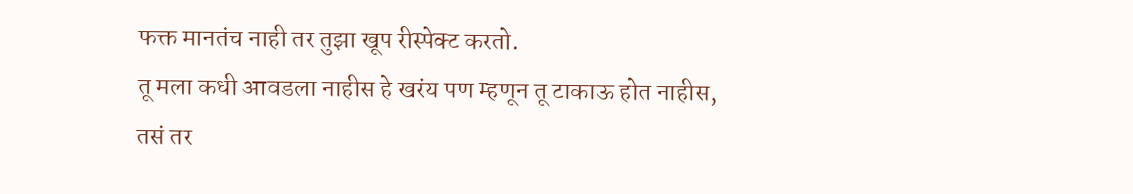फक्त मानतंच नाही तर तुझा खूप रीस्पेक्ट करतो.
तू मला कधी आवडला नाहीस हे खरंय पण म्हणून तू टाकाऊ होत नाहीस, तसं तर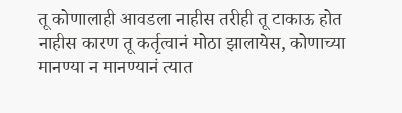तू कोणालाही आवडला नाहीस तरीही तू टाकाऊ होत नाहीस कारण तू कर्तृत्वानं मोठा झालायेस, कोणाच्या मानण्या न मानण्यानं त्यात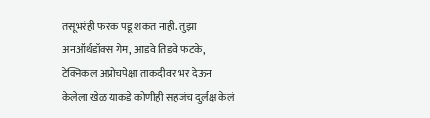तसूभरंही फरक पडू शकत नाही. तुझा अनऑर्थडॉक्स गेम, आडवे तिडवे फटके, टेक्निकल अप्रोचपेक्षा ताकदीवर भर देऊन केलेला खेळ याकडे कोणीही सहजंच दुर्लक्ष केलं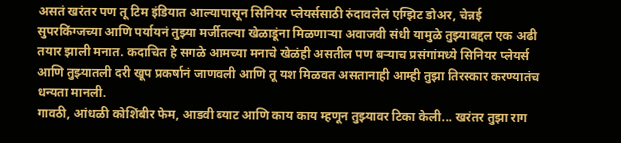असतं खरंतर पण तू टिम इंडियात आल्यापासून सिनियर प्लेयर्ससाठी रुंदावलेलं एग्झिट डोअर, चेन्नई सुपरकिंग्जच्या आणि पर्यायनं तुझ्या मर्जीतल्या खेळाडूंना मिळणाऱ्या अवाजवी संधी यामुळे तुझ्याबद्दल एक अढी तयार झाली मनात. कदाचित हे सगळे आमच्या मनाचे खेळंही असतील पण बऱ्याच प्रसंगांमध्ये सिनियर प्लेयर्स आणि तुझ्यातली दरी खूप प्रकर्षानं जाणवली आणि तू यश मिळवत असतानाही आम्ही तुझा तिरस्कार करण्यातंच धन्यता मानली.
गावठी, आंधळी कोशिंबीर फेम, आडवी ब्याट आणि काय काय म्हणून तुझ्यावर टिका केली... खरंतर तुझा राग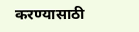करण्यासाठी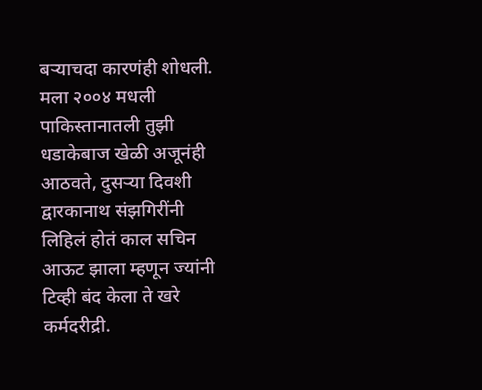बऱ्याचदा कारणंही शोधली. मला २००४ मधली पाकिस्तानातली तुझी धडाकेबाज खेळी अजूनंही आठवते, दुसऱ्या दिवशी द्वारकानाथ संझगिरींनी लिहिलं होतं काल सचिन आऊट झाला म्हणून ज्यांनी टिव्ही बंद केला ते खरे कर्मदरीद्री.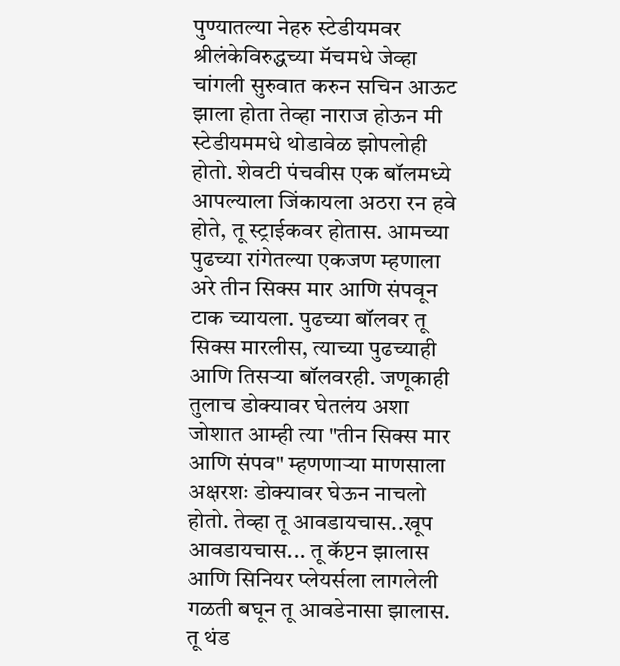पुण्यातल्या नेहरु स्टेडीयमवर श्रीलंकेविरुद्धच्या मॅचमधे जेव्हा चांगली सुरुवात करुन सचिन आऊट झाला होता तेव्हा नाराज होऊन मी स्टेडीयममधे थोडावेळ झोपलोही होतो. शेवटी पंचवीस एक बॉलमध्ये आपल्याला जिंकायला अठरा रन हवे होते, तू स्ट्राईकवर होतास. आमच्या पुढच्या रांगेतल्या एकजण म्हणाला अरे तीन सिक्स मार आणि संपवून टाक च्यायला. पुढच्या बॉलवर तू सिक्स मारलीस, त्याच्या पुढच्याही आणि तिसऱ्या बॉलवरही. जणूकाही तुलाच डोक्यावर घेतलंय अशा जोशात आम्ही त्या "तीन सिक्स मार आणि संपव" म्हणणाऱ्या माणसाला अक्षरशः डोक्यावर घेऊन नाचलो होतो. तेव्हा तू आवडायचास..खूप आवडायचास... तू कॅप्टन झालास आणि सिनियर प्लेयर्सला लागलेली गळती बघून तू आवडेनासा झालास. तू थंड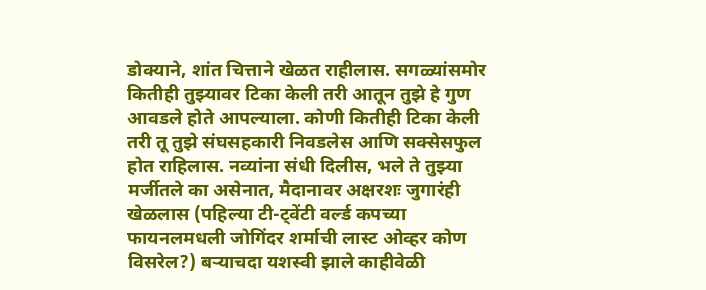डोक्याने, शांत चित्ताने खेळत राहीलास. सगळ्यांसमोर कितीही तुझ्यावर टिका केली तरी आतून तुझे हे गुण आवडले होते आपल्याला. कोणी कितीही टिका केली तरी तू तुझे संघसहकारी निवडलेस आणि सक्सेसफुल होत राहिलास. नव्यांना संधी दिलीस, भले ते तुझ्या मर्जीतले का असेनात, मैदानावर अक्षरशः जुगारंही खेळलास (पहिल्या टी-ट्वेंटी वर्ल्ड कपच्या फायनलमधली जोगिंदर शर्माची लास्ट ओव्हर कोण विसरेल?) बऱ्याचदा यशस्वी झाले काहीवेळी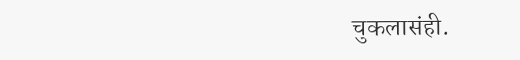चुकलासंही.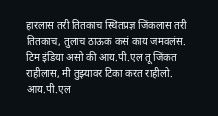हारलास तरी तितकाच स्थितप्रज्ञ जिंकलास तरी तितकाच, तुलाच ठाऊक कसं काय जमवलंस. टिम इंडिया असो की आय.पी.एल तू जिंकत राहीलास, मी तुझ्यावर टिका करत राहीलो. आय.पी.एल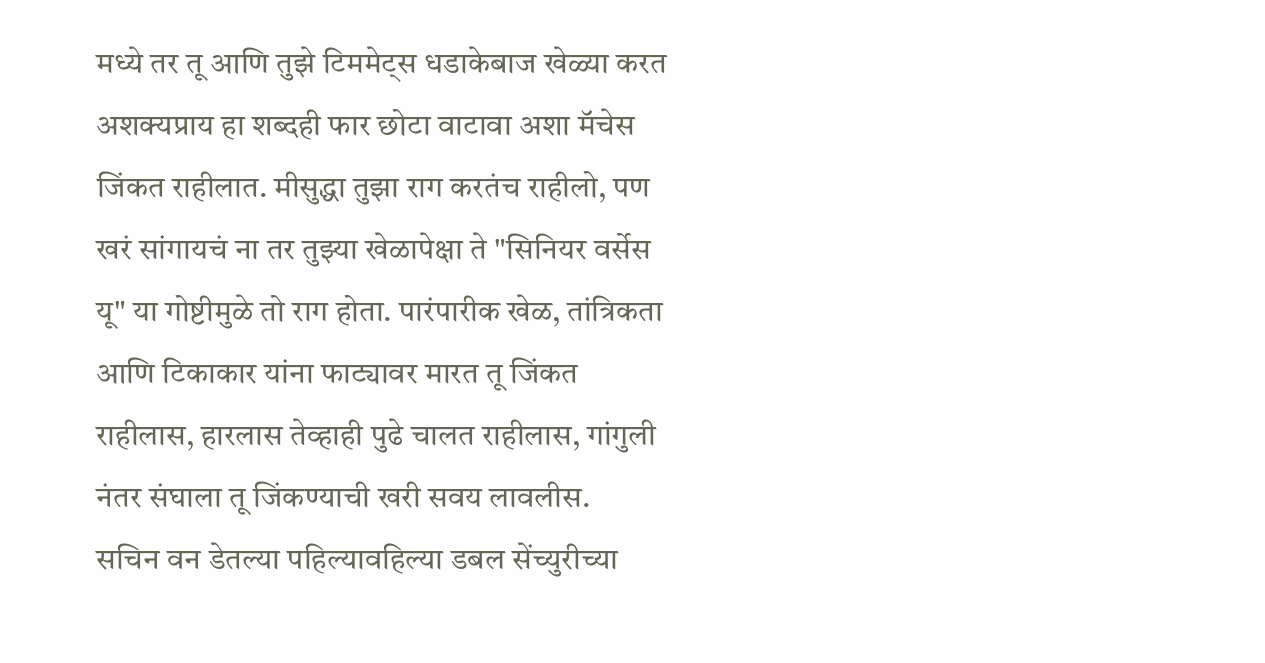मध्ये तर तू आणि तुझे टिममेट्‌स धडाकेबाज खेळ्या करत अशक्यप्राय हा शब्दही फार छोटा वाटावा अशा मॅचेस जिंकत राहीलात. मीसुद्धा तुझा राग करतंच राहीलो, पण खरं सांगायचं ना तर तुझ्या खेळापेक्षा ते "सिनियर वर्सेस यू" या गोष्टीमुळे तो राग होता. पारंपारीक खेळ, तांत्रिकता आणि टिकाकार यांना फाट्यावर मारत तू जिंकत राहीलास, हारलास तेव्हाही पुढे चालत राहीलास, गांगुली नंतर संघाला तू जिंकण्याची खरी सवय लावलीस.
सचिन वन डेतल्या पहिल्यावहिल्या डबल सेंच्युरीच्या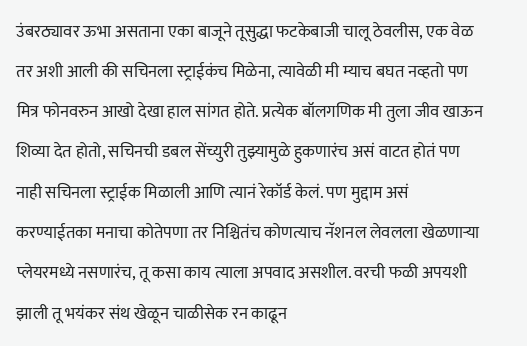उंबरठ्यावर ऊभा असताना एका बाजूने तूसुद्धा फटकेबाजी चालू ठेवलीस, एक वेळ तर अशी आली की सचिनला स्ट्राईकंच मिळेना, त्यावेळी मी म्याच बघत नव्हतो पण मित्र फोनवरुन आखो देखा हाल सांगत होते. प्रत्येक बॉलगणिक मी तुला जीव खाऊन शिव्या देत होतो, सचिनची डबल सेंच्युरी तुझ्यामुळे हुकणारंच असं वाटत होतं पण नाही सचिनला स्ट्राईक मिळाली आणि त्यानं रेकॉर्ड केलं. पण मुद्दाम असं करण्याईतका मनाचा कोतेपणा तर निश्चितंच कोणत्याच नॅशनल लेवलला खेळणाऱ्या प्लेयरमध्ये नसणारंच, तू कसा काय त्याला अपवाद असशील. वरची फळी अपयशी झाली तू भयंकर संथ खेळून चाळीसेक रन काढून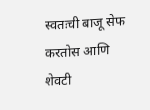स्वतःची बाजू सेफ करतोस आणि शेवटी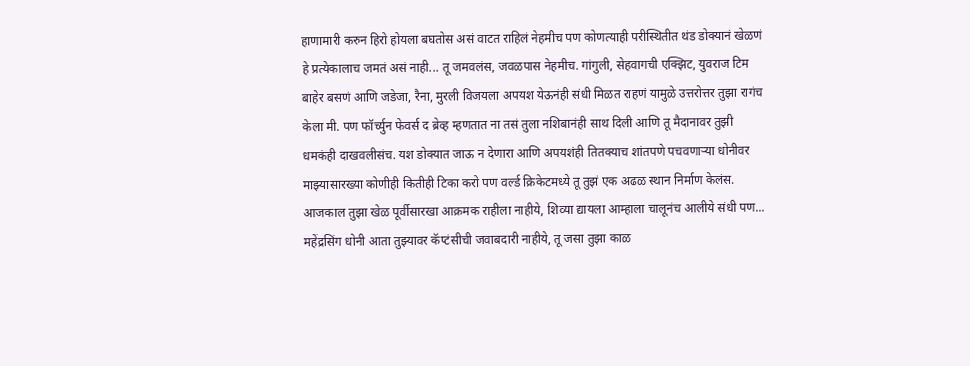हाणामारी करुन हिरो होयला बघतोस असं वाटत राहिलं नेहमीच पण कोणत्याही परीस्थितीत थंड डोक्यानं खेळणं हे प्रत्येकालाच जमतं असं नाही... तू जमवलंस, जवळपास नेहमीच. गांगुली, सेहवागची एक्झिट, युवराज टिम बाहेर बसणं आणि जडेजा, रैना, मुरली विजयला अपयश येऊनंही संधी मिळत राहणं यामुळे उत्तरोत्तर तुझा रागंच केला मी. पण फॉर्च्युन फेवर्स द ब्रेव्ह म्हणतात ना तसं तुला नशिबानंही साथ दिली आणि तू मैदानावर तुझी धमकंही दाखवलीसंच. यश डोक्यात जाऊ न देणारा आणि अपयशंही तितक्याच शांतपणे पचवणाऱ्या धोनीवर माझ्यासारख्या कोणीही कितीही टिका करो पण वर्ल्ड क्रिकेटमध्ये तू तुझं एक अढळ स्थान निर्माण केलंस.
आजकाल तुझा खेळ पूर्वीसारखा आक्रमक राहीला नाहीये, शिव्या द्यायला आम्हाला चालूनंच आलीये संधी पण... महेंद्रसिंग धोनी आता तुझ्यावर कॅप्टंसीची जवाबदारी नाहीये, तू जसा तुझा काळ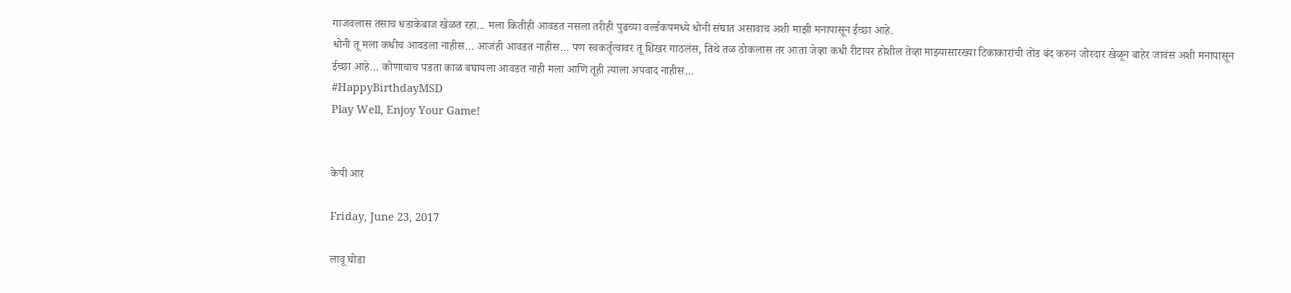गाजवलास तसाच धडाकेबाज खेळत रहा... मला कितीही आवडत नसला तरीही पुढच्या वर्ल्डकपमध्ये धोनी संघात असावाच अशी माझी मनापासून ईच्छा आहे.
धोनी तू मला कधीच आवडला नाहीस... आजंही आवडत नाहीस... पण स्वकर्तृत्वावर तू शिखर गाठलंस, तिथे तळ ठोकलास तर आता जेव्हा कधी रीटायर होशील तेव्हा माझ्यासारख्या टिकाकारांची तोंड बंद करुन जोरदार खेळून बाहेर जावंस अशी मनापासून ईच्छा आहे... कोणाचाच पडता काळ बघायला आवडत नाही मला आणि तूही त्याला अपवाद नाहीस...
#HappyBirthdayMSD
Play Well, Enjoy Your Game!


केपी आर

Friday, June 23, 2017

लावू घोडा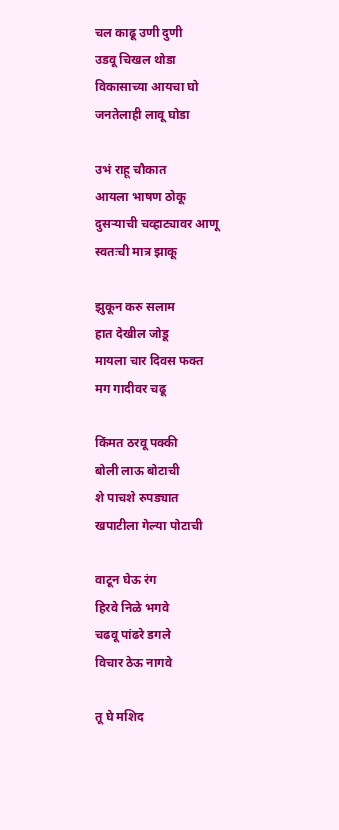चल काढू उणी दुणी
उडवू चिखल थोडा
विकासाच्या आयचा घो
जनतेलाही लावू घोडा

उभं राहू चौकात
आयला भाषण ठोकू
दुसऱ्याची चव्हाट्यावर आणू
स्वतःची मात्र झाकू

झुकून करु सलाम
हात देखील जोडू
मायला चार दिवस फक्त
मग गादीवर चढू

किंमत ठरवू पक्की
बोली लाऊ बोटाची
शे पाचशे रुपड्यात
खपाटीला गेल्या पोटाची

वाटून घेऊ रंग
हिरवे निळे भगवे
चढवू पांढरे डगले
विचार ठेऊ नागवे

तू घे मशिद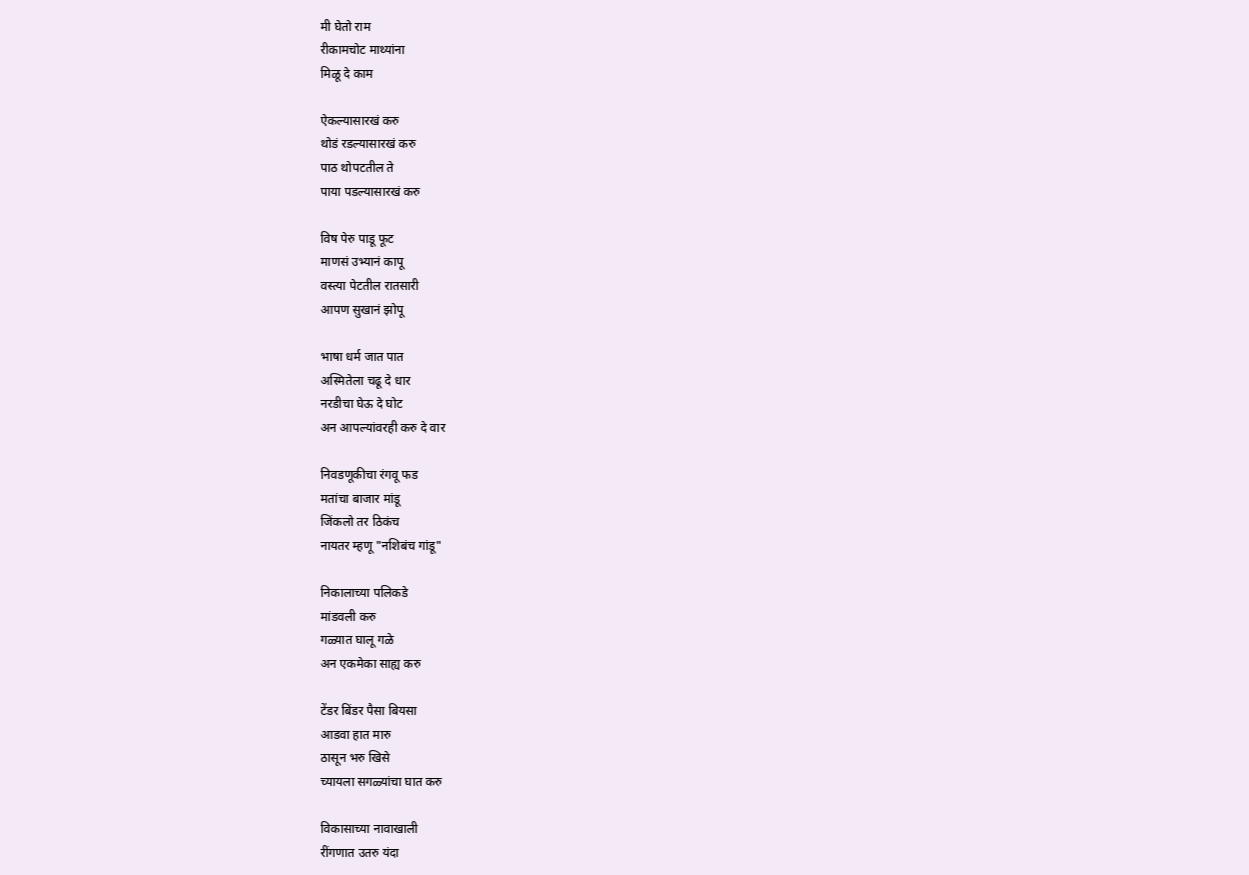मी घेतो राम
रीकामचोट माथ्यांना
मिळू दे काम

ऐकल्यासारखं करु
थोडं रडल्यासारखं करु
पाठ थोपटतील ते
पाया पडल्यासारखं करु

विष पेरु पाडू फूट
माणसं उभ्यानं कापू
वस्त्या पेटतील रातसारी
आपण सुखानं झोपू

भाषा धर्म जात पात
अस्मितेला चढू दे धार
नरडीचा घेऊ दे घोट
अन आपल्यांवरही करु दे वार

निवडणूकीचा रंगवू फड
मतांचा बाजार मांडू
जिंकलो तर ठिकंच
नायतर म्हणू "नशिबंच गांडू"

निकालाच्या पलिकडे
मांडवली करु
गळ्यात घालू गळे
अन एकमेका साह्य करु

टेंडर बिंडर पैसा बियसा
आडवा हात मारु
ठासून भरु खिसे
च्यायला सगळ्यांचा घात करु

विकासाच्या नावाखाली
रींगणात उतरु यंदा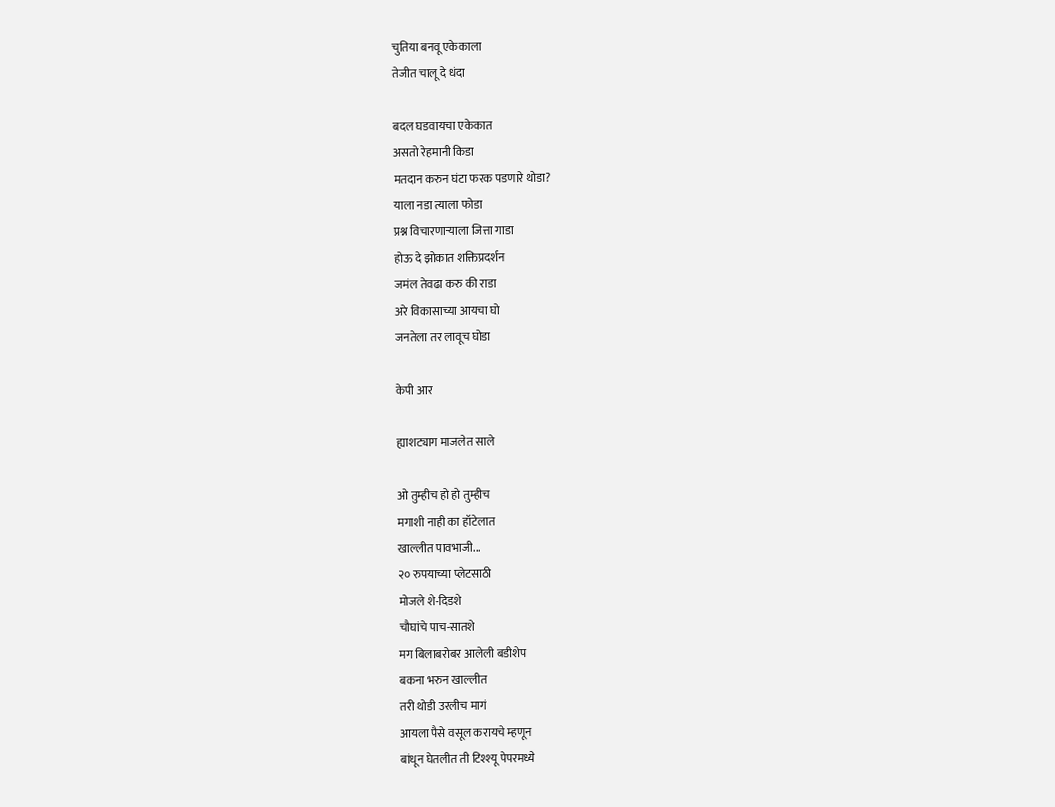चुतिया बनवू एकेकाला
तेजीत चालू दे धंदा

बदल घडवायचा एकेकात
असतो रेहमानी किडा
मतदान करुन घंटा फरक पडणारे थोडा?
याला नडा त्याला फोडा
प्रश्न विचारणाऱ्याला जित्ता गाडा
होऊ दे झोकात शक्तिप्रदर्शन
जमंल तेवढा करु की राडा
अरे विकासाच्या आयचा घो
जनतेला तर लावूच घोडा

केपी आर

ह्याशट्याग माजलेत साले

ओ तुम्हीच हो हो तुम्हीच
मगाशी नाही का हॉटेलात
खाल्लीत पावभाजी...
२० रुपयाच्या प्लेटसाठी
मोजले शे-दिडशे
चौघांचे पाच-सातशे
मग बिलाबरोबर आलेली बडीशेप
बकना भरुन खाल्लीत
तरी थोडी उरलीच मागं
आयला पैसे वसूल करायचे म्हणून
बांधून घेतलीत ती टिश्श्यू पेपरमध्ये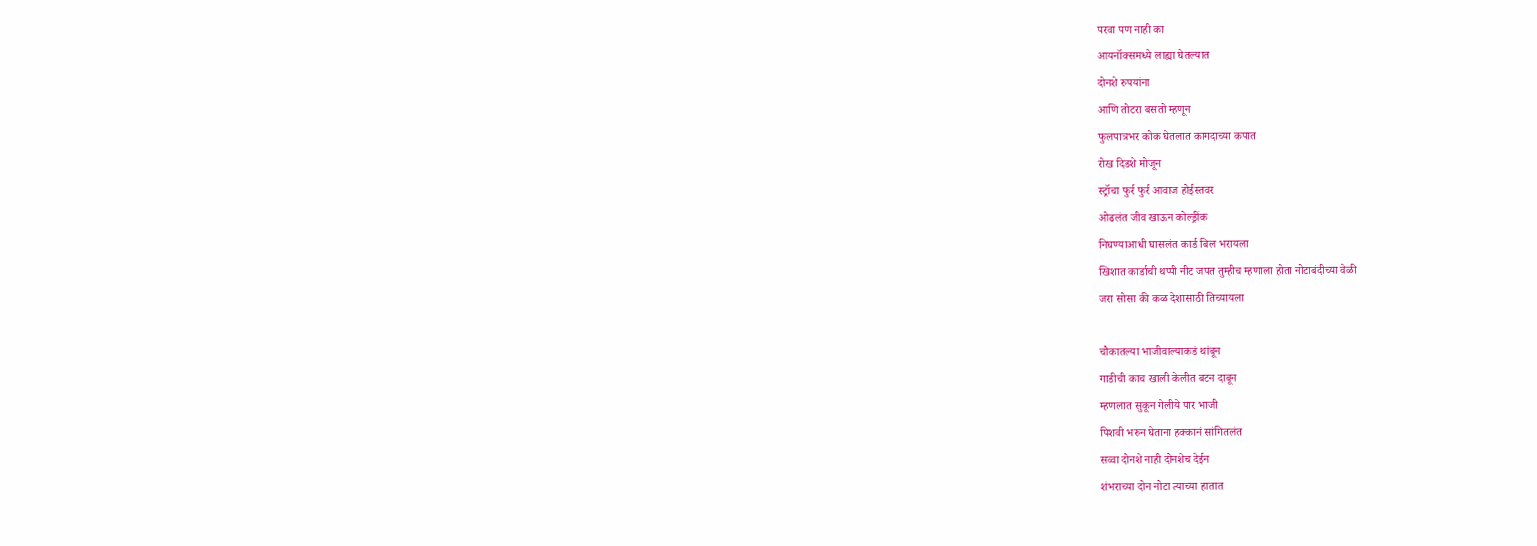परवा पण नाही का
आयनॉक्समध्ये लाह्या घेतल्यात
दोनशे रुपयांना
आणि तोटरा बसतो म्हणून
फुलपात्रभर कोक घेतलात कागदाच्या कपात
रोख दिडशे मोजून
स्ट्रॉचा फुर्र फुर्र आवाज होईस्तवर
ओढलंत जीव खाऊन कोल्ड्रींक
निघण्याआधी घासलंत कार्ड बिल भरायला
खिशात कार्डाची थप्पी नीट जपत तुम्हीच म्हणाला होता नोटाबंदीच्या वेळी
जरा सोसा की कळ देशासाठी तिच्यायला

चौकातल्या भाजीवाल्याकडं थांबून
गाडीची काच खाली केलीत बटन दाबून
म्हणलात सुकून गेलीये पार भाजी
पिशवी भरुन घेताना हक्कानं सांगितलंत
सव्वा दोनशे नाही दोनशेच देईन
शंभराच्या दोन नोटा त्याच्या हातात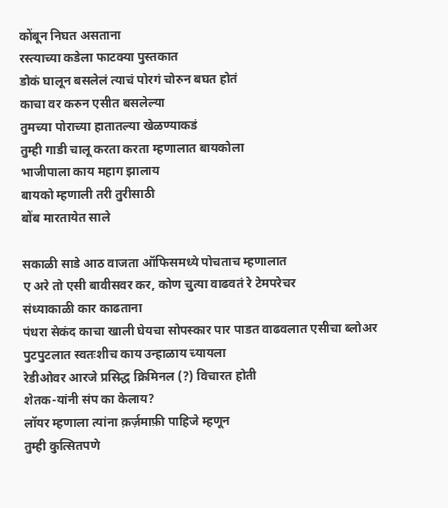कोंबून निघत असताना
रस्त्याच्या कडेला फाटक्या पुस्तकात
डोकं घालून बसलेलं त्याचं पोरगं चोरुन बघत होतं
काचा वर करुन एसीत बसलेल्या
तुमच्या पोराच्या हातातल्या खेळण्याकडं
तुम्ही गाडी चालू करता करता म्हणालात बायकोला
भाजीपाला काय महाग झालाय
बायको म्हणाली तरी तुरीसाठी
बोंब मारतायेत साले

सकाळी साडे आठ वाजता ऑफिसमध्ये पोचताच म्हणालात
ए अरे तो एसी बावीसवर कर, कोण चुत्या वाढवतं रे टेमपरेचर
संध्याकाळी कार काढताना
पंधरा सेकंद काचा खाली घेयचा सोपस्कार पार पाडत वाढवलात एसीचा ब्लोअर
पुटपुटलात स्वतःशीच काय उन्हाळाय च्यायला
रेडीओवर आरजे प्रसिद्ध क्रिमिनल (?) विचारत होती
शेतक-यांनी संप का केलाय?
लॉयर म्हणाला त्यांना क़र्ज़माफ़ी पाहिजे म्हणून
तुम्ही कुत्सितपणे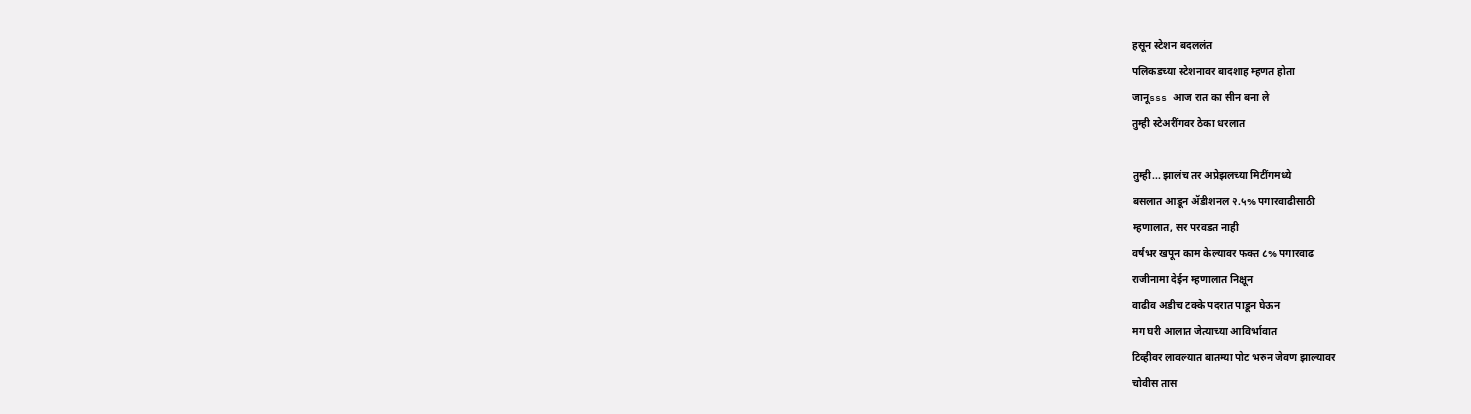हसून स्टेशन बदललंत
पलिकडच्या स्टेशनावर बादशाह म्हणत होता
जानूsss आज रात का सीन बना ले
तुम्ही स्टेअरींगवर ठेका धरलात

तुम्ही... झालंच तर अप्रेझलच्या मिटींगमध्ये
बसलात आडून ॲडीशनल २.५% पगारवाढीसाठी
म्हणालात, सर परवडत नाही
वर्षभर खपून काम केल्यावर फक्त ८% पगारवाढ
राजीनामा देईन म्हणालात निक्षून
वाढीव अडीच टक्के पदरात पाडून घेऊन
मग घरी आलात जेत्याच्या आविर्भावात
टिव्हीवर लावल्यात बातम्या पोट भरुन जेवण झाल्यावर
चोवीस तास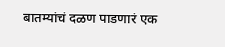बातम्यांचं दळण पाडणारं एक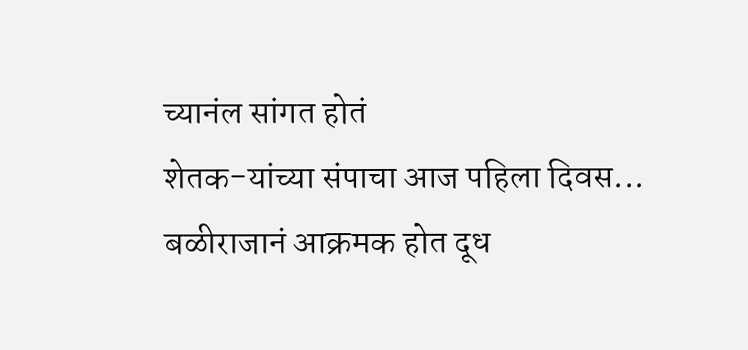च्यानंल सांगत होतं
शेतक-यांच्या संपाचा आज पहिला दिवस...
बळीराजानं आक्रमक होत दूध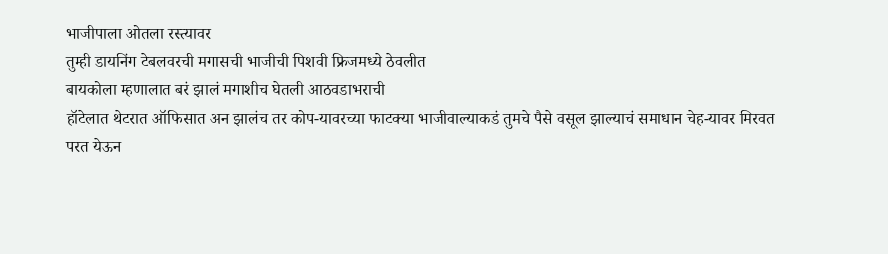भाजीपाला ओतला रस्त्यावर
तुम्ही डायनिंग टेबलवरची मगासची भाजीची पिशवी फ्रिजमध्ये ठेवलीत
बायकोला म्हणालात बरं झालं मगाशीच घेतली आठवडाभराची
हॉटेलात थेटरात ऑफिसात अन झालंच तर कोप-यावरच्या फाटक्या भाजीवाल्याकडं तुमचे पैसे वसूल झाल्याचं समाधान चेह-यावर मिरवत
परत येऊन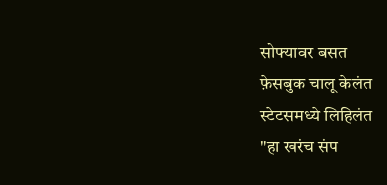सोफ्यावर बसत
फ़ेसबुक चालू केलंत
स्टेटसमध्ये लिहिलंत
"हा खरंच संप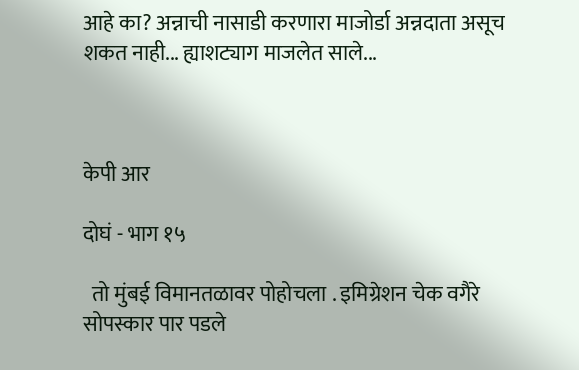आहे का? अन्नाची नासाडी करणारा माजोर्डा अन्नदाता असूच शकत नाही... ह्याशट्याग माजलेत साले...



केपी आर

दोघं - भाग १५

  तो मुंबई विमानतळावर पोहोचला . इमिग्रेशन चेक वगैरे सोपस्कार पार पडले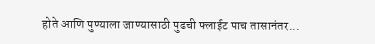होते आणि पुण्याला जाण्यासाठी पुढची फ्लाईट पाच तासानंतर...